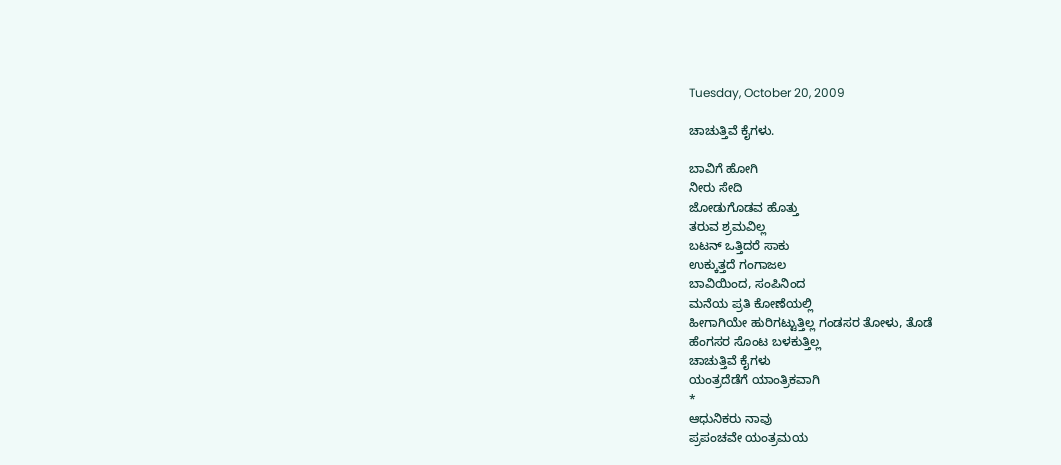Tuesday, October 20, 2009

ಚಾಚುತ್ತಿವೆ ಕೈಗಳು.

ಬಾವಿಗೆ ಹೋಗಿ
ನೀರು ಸೇದಿ
ಜೋಡುಗೊಡವ ಹೊತ್ತು
ತರುವ ಶ್ರಮವಿಲ್ಲ
ಬಟನ್ ಒತ್ತಿದರೆ ಸಾಕು
ಉಕ್ಕುತ್ತದೆ ಗಂಗಾಜಲ
ಬಾವಿಯಿಂದ, ಸಂಪಿನಿಂದ
ಮನೆಯ ಪ್ರತಿ ಕೋಣೆಯಲ್ಲಿ
ಹೀಗಾಗಿಯೇ ಹುರಿಗಟ್ಟುತ್ತಿಲ್ಲ ಗಂಡಸರ ತೋಳು, ತೊಡೆ
ಹೆಂಗಸರ ಸೊಂಟ ಬಳಕುತ್ತಿಲ್ಲ
ಚಾಚುತ್ತಿವೆ ಕೈಗಳು
ಯಂತ್ರದೆಡೆಗೆ ಯಾಂತ್ರಿಕವಾಗಿ
*
ಆಧುನಿಕರು ನಾವು
ಪ್ರಪಂಚವೇ ಯಂತ್ರಮಯ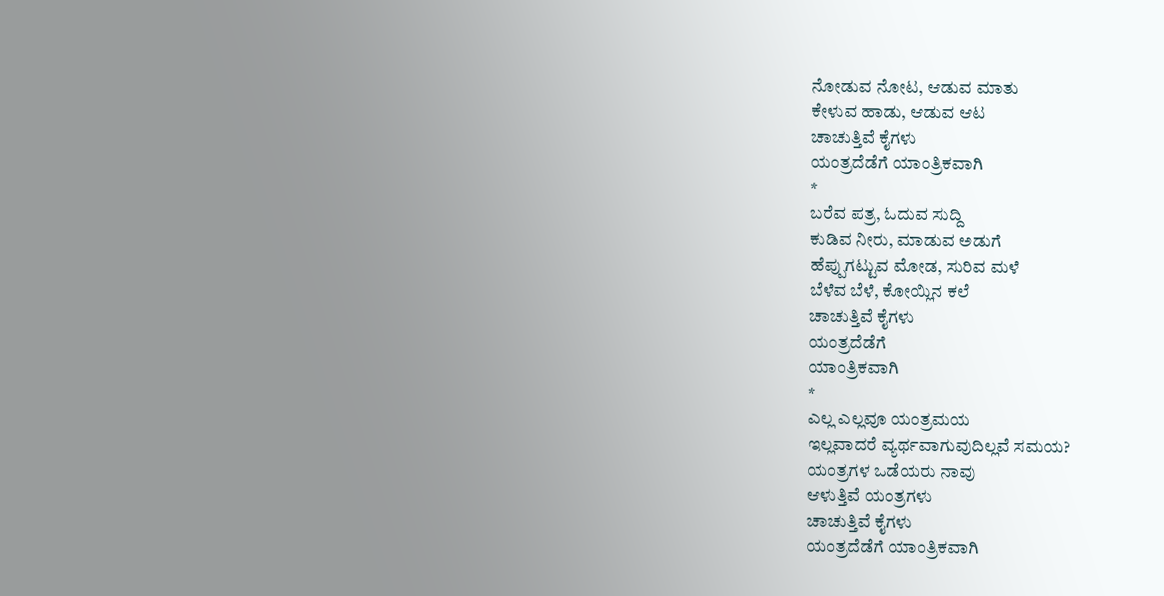ನೋಡುವ ನೋಟ, ಆಡುವ ಮಾತು
ಕೇಳುವ ಹಾಡು, ಆಡುವ ಆಟ
ಚಾಚುತ್ತಿವೆ ಕೈಗಳು
ಯಂತ್ರದೆಡೆಗೆ ಯಾಂತ್ರಿಕವಾಗಿ
*
ಬರೆವ ಪತ್ರ, ಓದುವ ಸುದ್ದಿ
ಕುಡಿವ ನೀರು, ಮಾಡುವ ಅಡುಗೆ
ಹೆಪ್ಪುಗಟ್ಟುವ ಮೋಡ, ಸುರಿವ ಮಳೆ
ಬೆಳೆವ ಬೆಳೆ, ಕೋಯ್ಲಿನ ಕಲೆ
ಚಾಚುತ್ತಿವೆ ಕೈಗಳು
ಯಂತ್ರದೆಡೆಗೆ
ಯಾಂತ್ರಿಕವಾಗಿ
*
ಎಲ್ಲ ಎಲ್ಲವೂ ಯಂತ್ರಮಯ
ಇಲ್ಲವಾದರೆ ವ್ಯರ್ಥವಾಗುವುದಿಲ್ಲವೆ ಸಮಯ?
ಯಂತ್ರಗಳ ಒಡೆಯರು ನಾವು
ಆಳುತ್ತಿವೆ ಯಂತ್ರಗಳು
ಚಾಚುತ್ತಿವೆ ಕೈಗಳು
ಯಂತ್ರದೆಡೆಗೆ ಯಾಂತ್ರಿಕವಾಗಿ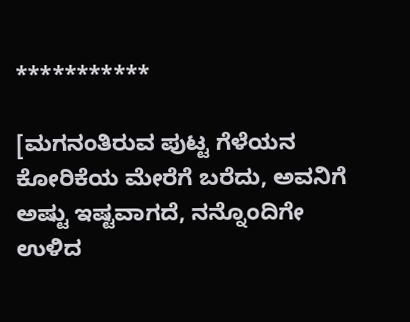***********

[ಮಗನಂತಿರುವ ಪುಟ್ಟ ಗೆಳೆಯನ ಕೋರಿಕೆಯ ಮೇರೆಗೆ ಬರೆದು, ಅವನಿಗೆ ಅಷ್ಟು ಇಷ್ಟವಾಗದೆ, ನನ್ನೊಂದಿಗೇ ಉಳಿದ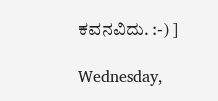ಕವನವಿದು. :-) ]

Wednesday,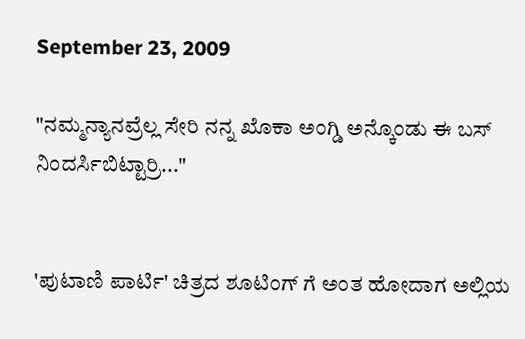September 23, 2009

"ನಮ್ಮನ್ಯಾನವ್ರೆಲ್ಲ ಸೇರಿ ನನ್ನ ಖೊಕಾ ಅಂಗ್ಡಿ ಅನ್ಕೊಂಡು ಈ ಬಸ್ ನಿಂದರ್ಸಿಬಿಟ್ಟಾರ್ರಿ..."


'ಪುಟಾಣಿ ಪಾರ್ಟಿ' ಚಿತ್ರದ ಶೂಟಿಂಗ್ ಗೆ ಅಂತ ಹೋದಾಗ ಅಲ್ಲಿಯ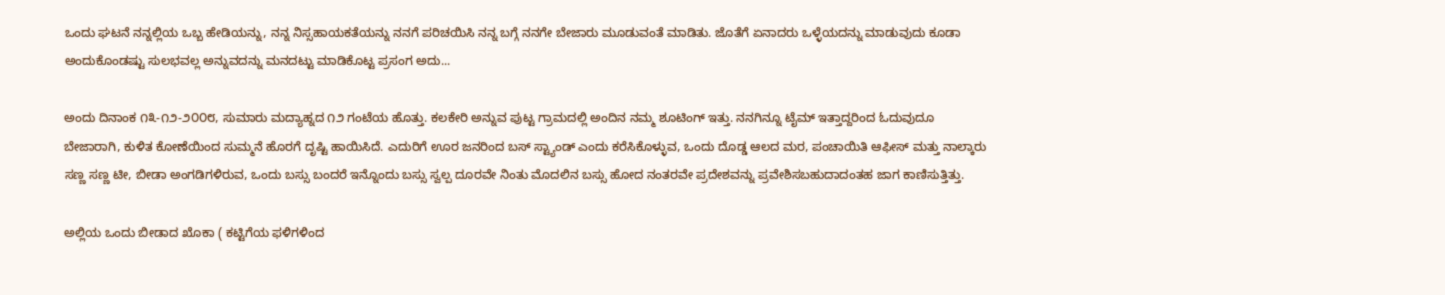ಒಂದು ಘಟನೆ ನನ್ನಲ್ಲಿಯ ಒಬ್ಬ ಹೇಡಿಯನ್ನು, ನನ್ನ ನಿಸ್ಸಹಾಯಕತೆಯನ್ನು ನನಗೆ ಪರಿಚಯಿಸಿ ನನ್ನ ಬಗ್ಗೆ ನನಗೇ ಬೇಜಾರು ಮೂಡುವಂತೆ ಮಾಡಿತು. ಜೊತೆಗೆ ಏನಾದರು ಒಳ್ಳೆಯದನ್ನು ಮಾಡುವುದು ಕೂಡಾ ಅಂದುಕೊಂಡಷ್ಟು ಸುಲಭವಲ್ಲ ಅನ್ನುವದನ್ನು ಮನದಟ್ಟು ಮಾಡಿಕೊಟ್ಟ ಪ್ರಸಂಗ ಅದು...

ಅಂದು ದಿನಾಂಕ ೧೩-೧೨-೨೦೦೮, ಸುಮಾರು ಮದ್ಯಾಹ್ನದ ೧೨ ಗಂಟೆಯ ಹೊತ್ತು. ಕಲಕೇರಿ ಅನ್ನುವ ಪುಟ್ಟ ಗ್ರಾಮದಲ್ಲಿ ಅಂದಿನ ನಮ್ಮ ಶೂಟಿಂಗ್ ಇತ್ತು. ನನಗಿನ್ನೂ ಟೈಮ್ ಇತ್ತಾದ್ದರಿಂದ ಓದುವುದೂ ಬೇಜಾರಾಗಿ, ಕುಳಿತ ಕೋಣೆಯಿಂದ ಸುಮ್ಮನೆ ಹೊರಗೆ ದೃಷ್ಟಿ ಹಾಯಿಸಿದೆ. ಎದುರಿಗೆ ಊರ ಜನರಿಂದ ಬಸ್ ಸ್ಟ್ಯಾಂಡ್ ಎಂದು ಕರೆಸಿಕೊಳ್ಳುವ, ಒಂದು ದೊಡ್ಡ ಆಲದ ಮರ, ಪಂಚಾಯಿತಿ ಆಫೀಸ್ ಮತ್ತು ನಾಲ್ಕಾರು ಸಣ್ಣ ಸಣ್ಣ ಟೀ, ಬೀಡಾ ಅಂಗಡಿಗಳಿರುವ, ಒಂದು ಬಸ್ಸು ಬಂದರೆ ಇನ್ನೊಂದು ಬಸ್ಸು ಸ್ವಲ್ಪ ದೂರವೇ ನಿಂತು ಮೊದಲಿನ ಬಸ್ಸು ಹೋದ ನಂತರವೇ ಪ್ರದೇಶವನ್ನು ಪ್ರವೇಶಿಸಬಹುದಾದಂತಹ ಜಾಗ ಕಾಣಿಸುತ್ತಿತ್ತು.

ಅಲ್ಲಿಯ ಒಂದು ಬೀಡಾದ ಖೊಕಾ ( ಕಟ್ಟಿಗೆಯ ಫಳಿಗಳಿಂದ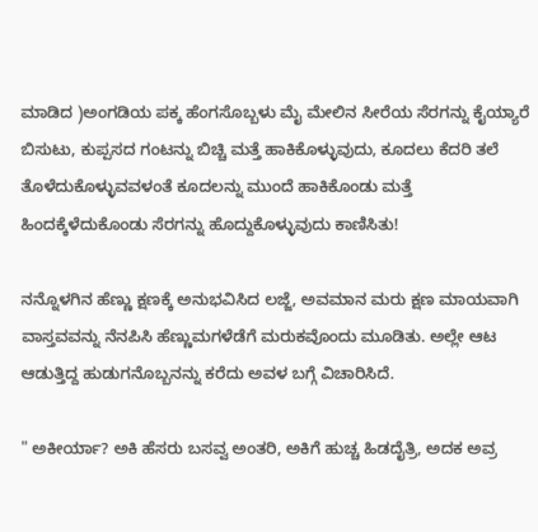ಮಾಡಿದ )ಅಂಗಡಿಯ ಪಕ್ಕ ಹೆಂಗಸೊಬ್ಬಳು ಮೈ ಮೇಲಿನ ಸೀರೆಯ ಸೆರಗನ್ನು ಕೈಯ್ಯಾರೆ ಬಿಸುಟು, ಕುಪ್ಪಸದ ಗಂಟನ್ನು ಬಿಚ್ಚಿ ಮತ್ತೆ ಹಾಕಿಕೊಳ್ಳುವುದು, ಕೂದಲು ಕೆದರಿ ತಲೆ ತೊಳೆದುಕೊಳ್ಳುವವಳಂತೆ ಕೂದಲನ್ನು ಮುಂದೆ ಹಾಕಿಕೊಂಡು ಮತ್ತೆ ಹಿಂದಕ್ಕೆಳೆದುಕೊಂಡು ಸೆರಗನ್ನು ಹೊದ್ದುಕೊಳ್ಳುವುದು ಕಾಣಿಸಿತು!

ನನ್ನೊಳಗಿನ ಹೆಣ್ಣು ಕ್ಷಣಕ್ಕೆ ಅನುಭವಿಸಿದ ಲಜ್ಜೆ, ಅವಮಾನ ಮರು ಕ್ಷಣ ಮಾಯವಾಗಿ ವಾಸ್ತವವನ್ನು ನೆನಪಿಸಿ ಹೆಣ್ಣುಮಗಳೆಡೆಗೆ ಮರುಕವೊಂದು ಮೂಡಿತು. ಅಲ್ಲೇ ಆಟ ಆಡುತ್ತಿದ್ದ ಹುಡುಗನೊಬ್ಬನನ್ನು ಕರೆದು ಅವಳ ಬಗ್ಗೆ ವಿಚಾರಿಸಿದೆ.

" ಅಕೀರ್ಯಾ? ಅಕಿ ಹೆಸರು ಬಸವ್ವ ಅಂತರಿ, ಅಕಿಗೆ ಹುಚ್ಚ ಹಿಡದೈತ್ರಿ, ಅದಕ ಅವ್ರ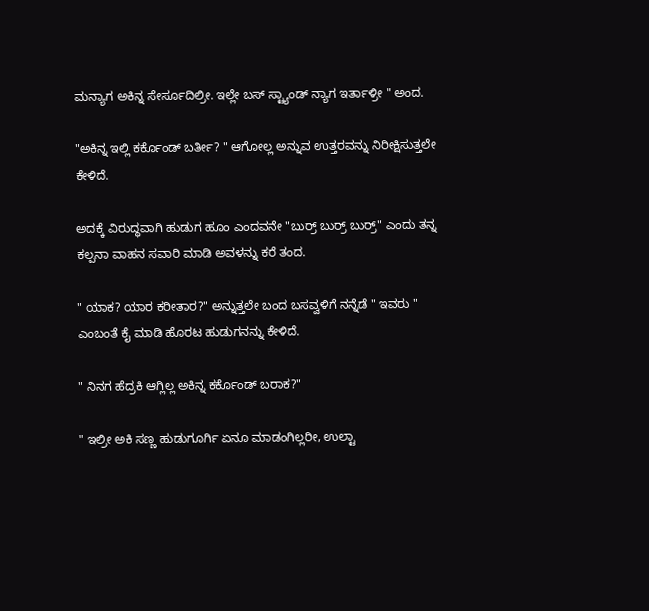ಮನ್ಯಾಗ ಅಕಿನ್ನ ಸೇರ್ಸೂದಿಲ್ರೀ. ಇಲ್ಲೇ ಬಸ್ ಸ್ಟ್ಯಾಂಡ್ ನ್ಯಾಗ ಇರ್ತಾಳ್ರೀ " ಅಂದ.

"ಅಕಿನ್ನ ಇಲ್ಲಿ ಕರ್ಕೊಂಡ್ ಬರ್ತೀ? " ಆಗೋಲ್ಲ ಅನ್ನುವ ಉತ್ತರವನ್ನು ನಿರೀಕ್ಷಿಸುತ್ತಲೇ ಕೇಳಿದೆ.

ಅದಕ್ಕೆ ವಿರುದ್ಧವಾಗಿ ಹುಡುಗ ಹೂಂ ಎಂದವನೇ "ಬುರ್ರ್ ಬುರ್ರ್ ಬುರ್ರ್" ಎಂದು ತನ್ನ ಕಲ್ಪನಾ ವಾಹನ ಸವಾರಿ ಮಾಡಿ ಅವಳನ್ನು ಕರೆ ತಂದ.

" ಯಾಕ? ಯಾರ ಕರೀತಾರ?" ಅನ್ನುತ್ತಲೇ ಬಂದ ಬಸವ್ವಳಿಗೆ ನನ್ನೆಡೆ " ಇವರು " ಎಂಬಂತೆ ಕೈ ಮಾಡಿ ಹೊರಟ ಹುಡುಗನನ್ನು ಕೇಳಿದೆ.

" ನಿನಗ ಹೆದ್ರಕಿ ಆಗ್ಲಿಲ್ಲ ಅಕಿನ್ನ ಕರ್ಕೊಂಡ್ ಬರಾಕ?"

" ಇಲ್ರೀ ಅಕಿ ಸಣ್ಣ ಹುಡುಗೂರ್ಗಿ ಏನೂ ಮಾಡಂಗಿಲ್ಲರೀ, ಉಲ್ಟಾ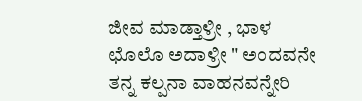ಜೀವ ಮಾಡ್ತಾಳ್ರೀ , ಭಾಳ ಛೊಲೊ ಅದಾಳ್ರೀ " ಅಂದವನೇ ತನ್ನ ಕಲ್ಪನಾ ವಾಹನವನ್ನೇರಿ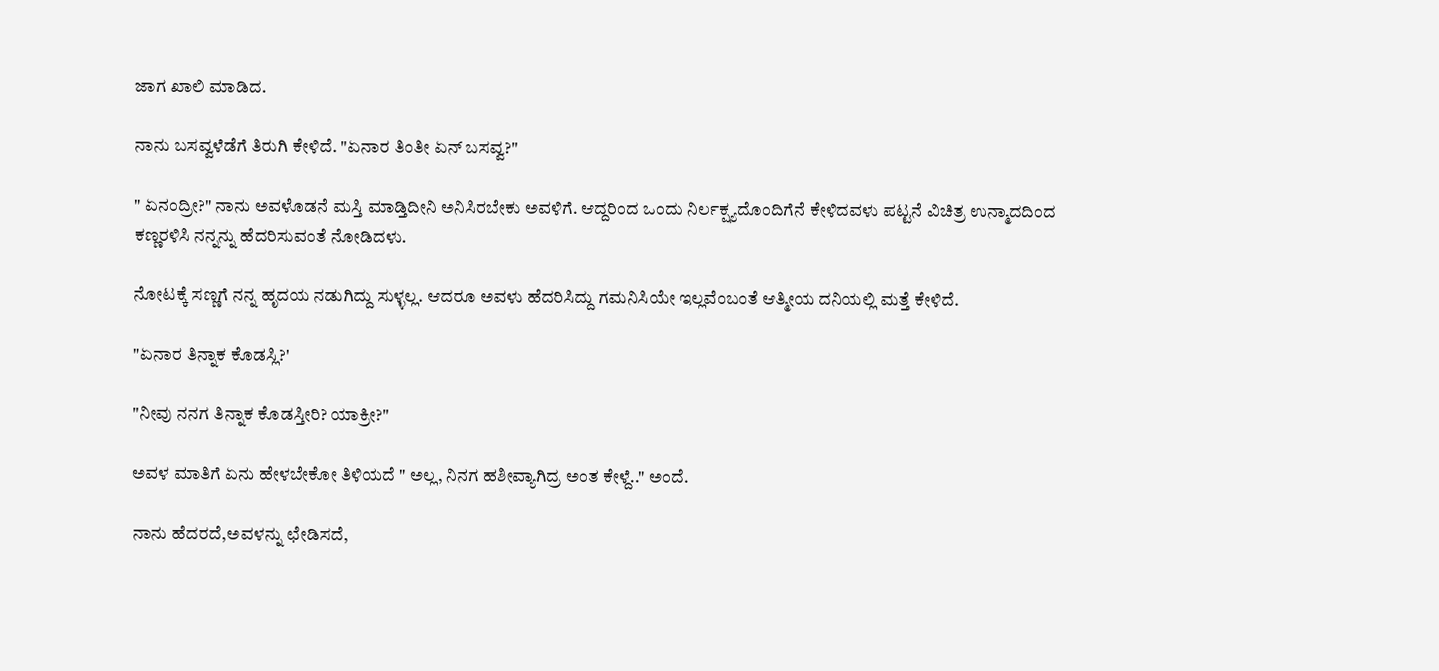ಜಾಗ ಖಾಲಿ ಮಾಡಿದ.

ನಾನು ಬಸವ್ವಳೆಡೆಗೆ ತಿರುಗಿ ಕೇಳಿದೆ. "ಏನಾರ ತಿಂತೀ ಏನ್ ಬಸವ್ವ?"

" ಏನಂದ್ರೀ?" ನಾನು ಅವಳೊಡನೆ ಮಸ್ತಿ ಮಾಡ್ತಿದೀನಿ ಅನಿಸಿರಬೇಕು ಅವಳಿಗೆ. ಆದ್ದರಿಂದ ಒಂದು ನಿರ್ಲಕ್ಷ್ಯದೊಂದಿಗೆನೆ ಕೇಳಿದವಳು ಪಟ್ಟನೆ ವಿಚಿತ್ರ ಉನ್ಮಾದದಿಂದ ಕಣ್ಣರಳಿಸಿ ನನ್ನನ್ನು ಹೆದರಿಸುವಂತೆ ನೋಡಿದಳು.

ನೋಟಕ್ಕೆ ಸಣ್ಣಗೆ ನನ್ನ ಹೃದಯ ನಡುಗಿದ್ದು ಸುಳ್ಳಲ್ಲ. ಆದರೂ ಅವಳು ಹೆದರಿಸಿದ್ದು ಗಮನಿಸಿಯೇ ಇಲ್ಲವೆಂಬಂತೆ ಆತ್ಮೀಯ ದನಿಯಲ್ಲಿ ಮತ್ತೆ ಕೇಳಿದೆ.

"ಏನಾರ ತಿನ್ನಾಕ ಕೊಡಸ್ಲಿ?'

"ನೀವು ನನಗ ತಿನ್ನಾಕ ಕೊಡಸ್ತೀರಿ? ಯಾಕ್ರೀ?"

ಅವಳ ಮಾತಿಗೆ ಏನು ಹೇಳಬೇಕೋ ತಿಳಿಯದೆ " ಅಲ್ಲ, ನಿನಗ ಹಶೀವ್ಯಾಗಿದ್ರ ಅಂತ ಕೇಳ್ದೆ.." ಅಂದೆ.

ನಾನು ಹೆದರದೆ,ಅವಳನ್ನು ಛೇಡಿಸದೆ,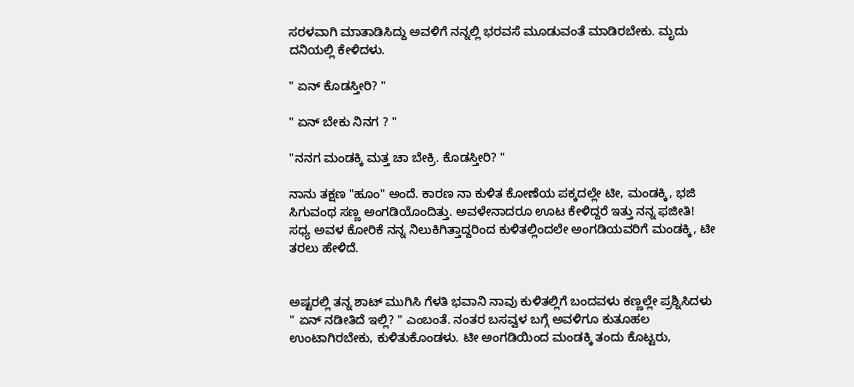ಸರಳವಾಗಿ ಮಾತಾಡಿಸಿದ್ದು ಅವಳಿಗೆ ನನ್ನಲ್ಲಿ ಭರವಸೆ ಮೂಡುವಂತೆ ಮಾಡಿರಬೇಕು. ಮೃದು ದನಿಯಲ್ಲಿ ಕೇಳಿದಳು.

" ಏನ್ ಕೊಡಸ್ತೀರಿ? "

" ಏನ್ ಬೇಕು ನಿನಗ ? "

"ನನಗ ಮಂಡಕ್ಕಿ ಮತ್ತ ಚಾ ಬೇಕ್ರಿ. ಕೊಡಸ್ತೀರಿ? "

ನಾನು ತಕ್ಷಣ "ಹೂಂ" ಅಂದೆ. ಕಾರಣ ನಾ ಕುಳಿತ ಕೋಣೆಯ ಪಕ್ಕದಲ್ಲೇ ಟೀ, ಮಂಡಕ್ಕಿ, ಭಜಿ ಸಿಗುವಂಥ ಸಣ್ಣ ಅಂಗಡಿಯೊಂದಿತ್ತು. ಅವಳೇನಾದರೂ ಊಟ ಕೇಳಿದ್ದರೆ ಇತ್ತು ನನ್ನ ಫಜೀತಿ! ಸಧ್ಯ ಅವಳ ಕೋರಿಕೆ ನನ್ನ ನಿಲುಕಿಗಿತ್ತಾದ್ದರಿಂದ ಕುಳಿತಲ್ಲಿಂದಲೇ ಅಂಗಡಿಯವರಿಗೆ ಮಂಡಕ್ಕಿ, ಟೀ ತರಲು ಹೇಳಿದೆ.


ಅಷ್ಟರಲ್ಲಿ ತನ್ನ ಶಾಟ್ ಮುಗಿಸಿ ಗೆಳತಿ ಭವಾನಿ ನಾವು ಕುಳಿತಲ್ಲಿಗೆ ಬಂದವಳು ಕಣ್ಣಲ್ಲೇ ಪ್ರಶ್ನಿಸಿದಳು " ಏನ್ ನಡೀತಿದೆ ಇಲ್ಲಿ? " ಎಂಬಂತೆ. ನಂತರ ಬಸವ್ವಳ ಬಗ್ಗೆ ಅವಳಿಗೂ ಕುತೂಹಲ ಉಂಟಾಗಿರಬೇಕು, ಕುಳಿತುಕೊಂಡಳು. ಟೀ ಅಂಗಡಿಯಿಂದ ಮಂಡಕ್ಕಿ ತಂದು ಕೊಟ್ಟರು,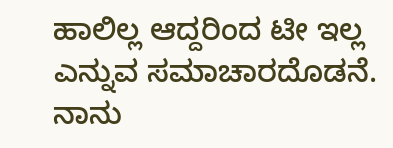ಹಾಲಿಲ್ಲ ಆದ್ದರಿಂದ ಟೀ ಇಲ್ಲ ಎನ್ನುವ ಸಮಾಚಾರದೊಡನೆ. ನಾನು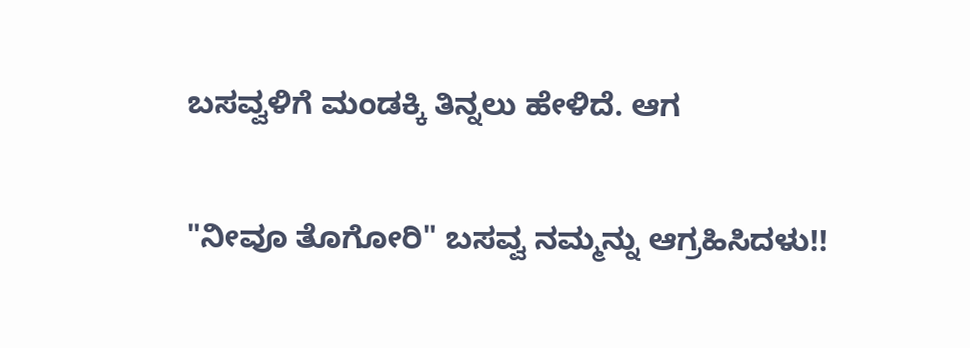ಬಸವ್ವಳಿಗೆ ಮಂಡಕ್ಕಿ ತಿನ್ನಲು ಹೇಳಿದೆ. ಆಗ

"ನೀವೂ ತೊಗೋರಿ" ಬಸವ್ವ ನಮ್ಮನ್ನು ಆಗ್ರಹಿಸಿದಳು!!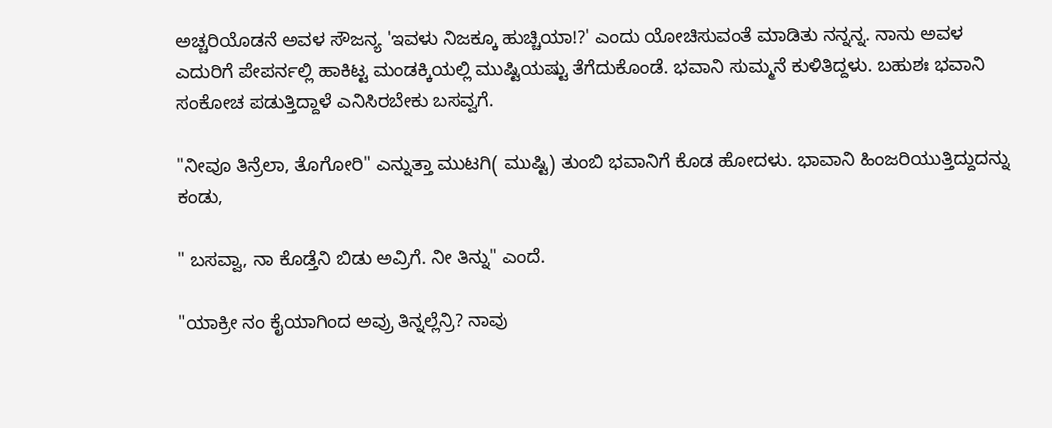ಅಚ್ಚರಿಯೊಡನೆ ಅವಳ ಸೌಜನ್ಯ 'ಇವಳು ನಿಜಕ್ಕೂ ಹುಚ್ಚಿಯಾ!?' ಎಂದು ಯೋಚಿಸುವಂತೆ ಮಾಡಿತು ನನ್ನನ್ನ. ನಾನು ಅವಳ ಎದುರಿಗೆ ಪೇಪರ್ನಲ್ಲಿ ಹಾಕಿಟ್ಟ ಮಂಡಕ್ಕಿಯಲ್ಲಿ ಮುಷ್ಟಿಯಷ್ಟು ತೆಗೆದುಕೊಂಡೆ. ಭವಾನಿ ಸುಮ್ಮನೆ ಕುಳಿತಿದ್ದಳು. ಬಹುಶಃ ಭವಾನಿ ಸಂಕೋಚ ಪಡುತ್ತಿದ್ದಾಳೆ ಎನಿಸಿರಬೇಕು ಬಸವ್ವಗೆ.

"ನೀವೂ ತಿನ್ರೆಲಾ, ತೊಗೋರಿ" ಎನ್ನುತ್ತಾ ಮುಟಗಿ( ಮುಷ್ಟಿ) ತುಂಬಿ ಭವಾನಿಗೆ ಕೊಡ ಹೋದಳು. ಭಾವಾನಿ ಹಿಂಜರಿಯುತ್ತಿದ್ದುದನ್ನು ಕಂಡು,

" ಬಸವ್ವಾ, ನಾ ಕೊಡ್ತೆನಿ ಬಿಡು ಅವ್ರಿಗೆ. ನೀ ತಿನ್ನು" ಎಂದೆ.

"ಯಾಕ್ರೀ ನಂ ಕೈಯಾಗಿಂದ ಅವ್ರು ತಿನ್ನಲ್ಲೆನ್ರಿ? ನಾವು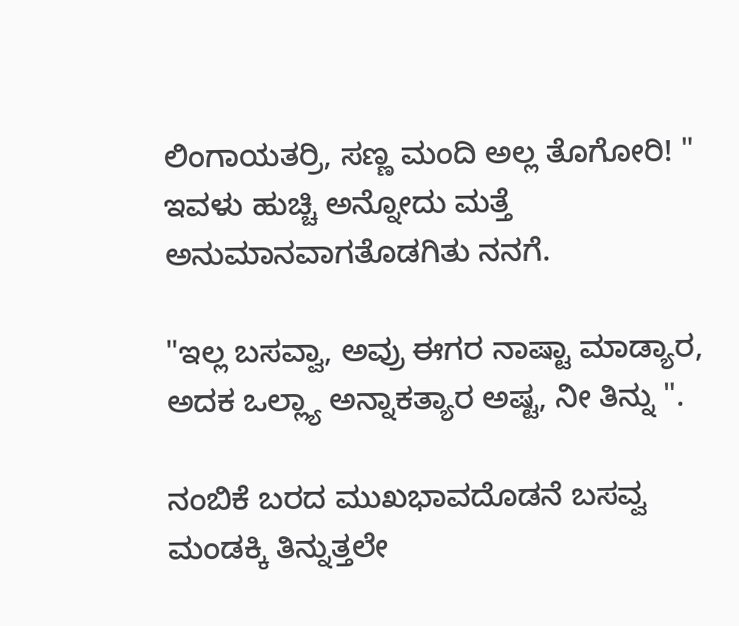ಲಿಂಗಾಯತರ್ರಿ, ಸಣ್ಣ ಮಂದಿ ಅಲ್ಲ ತೊಗೋರಿ! " ಇವಳು ಹುಚ್ಚಿ ಅನ್ನೋದು ಮತ್ತೆ ಅನುಮಾನವಾಗತೊಡಗಿತು ನನಗೆ.

"ಇಲ್ಲ ಬಸವ್ವಾ, ಅವ್ರು ಈಗರ ನಾಷ್ಟಾ ಮಾಡ್ಯಾರ, ಅದಕ ಒಲ್ಲ್ಯಾ ಅನ್ನಾಕತ್ಯಾರ ಅಷ್ಟ, ನೀ ತಿನ್ನು ".

ನಂಬಿಕೆ ಬರದ ಮುಖಭಾವದೊಡನೆ ಬಸವ್ವ ಮಂಡಕ್ಕಿ ತಿನ್ನುತ್ತಲೇ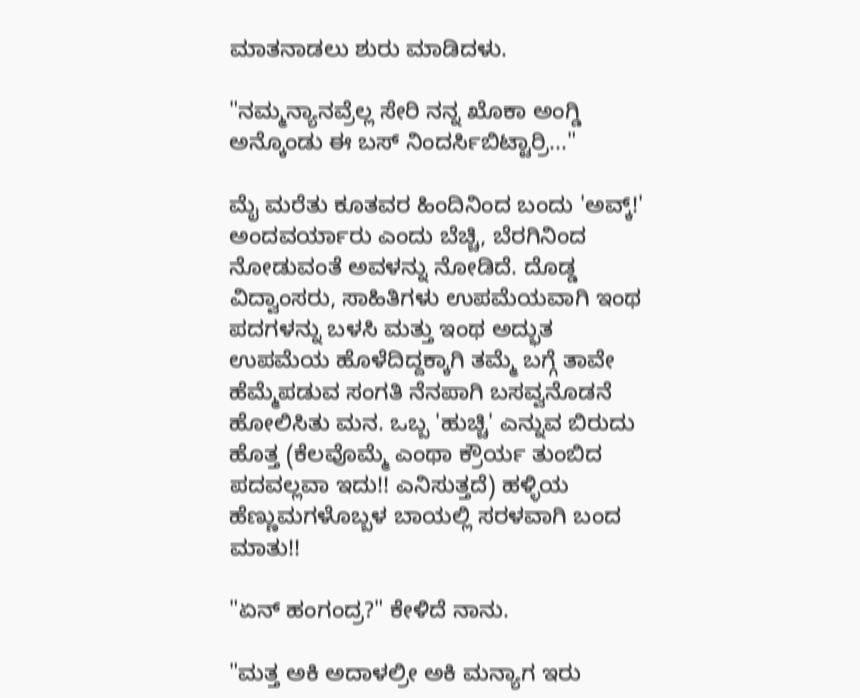ಮಾತನಾಡಲು ಶುರು ಮಾಡಿದಳು.

"ನಮ್ಮನ್ಯಾನವ್ರೆಲ್ಲ ಸೇರಿ ನನ್ನ ಖೊಕಾ ಅಂಗ್ಡಿ ಅನ್ಕೊಂಡು ಈ ಬಸ್ ನಿಂದರ್ಸಿಬಿಟ್ಟಾರ್ರಿ..."

ಮೈ ಮರೆತು ಕೂತವರ ಹಿಂದಿನಿಂದ ಬಂದು 'ಅವ್ಕ್!' ಅಂದವರ್ಯಾರು ಎಂದು ಬೆಚ್ಚಿ, ಬೆರಗಿನಿಂದ ನೋಡುವಂತೆ ಅವಳನ್ನು ನೋಡಿದೆ. ದೊಡ್ಡ ವಿದ್ವಾಂಸರು, ಸಾಹಿತಿಗಳು ಉಪಮೆಯವಾಗಿ ಇಂಥ ಪದಗಳನ್ನು ಬಳಸಿ ಮತ್ತು ಇಂಥ ಅದ್ಭುತ ಉಪಮೆಯ ಹೊಳೆದಿದ್ದಕ್ಕಾಗಿ ತಮ್ಮೆ ಬಗ್ಗೆ ತಾವೇ ಹೆಮ್ಮೆಪಡುವ ಸಂಗತಿ ನೆನಪಾಗಿ ಬಸವ್ವನೊಡನೆ ಹೋಲಿಸಿತು ಮನ. ಒಬ್ಬ 'ಹುಚ್ಚಿ' ಎನ್ನುವ ಬಿರುದು ಹೊತ್ತ (ಕೆಲವೊಮ್ಮೆ ಎಂಥಾ ಕ್ರೌರ್ಯ ತುಂಬಿದ ಪದವಲ್ಲವಾ ಇದು!! ಎನಿಸುತ್ತದೆ) ಹಳ್ಳಿಯ ಹೆಣ್ಣುಮಗಳೊಬ್ಬಳ ಬಾಯಲ್ಲಿ ಸರಳವಾಗಿ ಬಂದ ಮಾತು!!

"ಏನ್ ಹಂಗಂದ್ರ?" ಕೇಳಿದೆ ನಾನು.

"ಮತ್ತ ಅಕಿ ಅದಾಳಲ್ರೀ ಅಕಿ ಮನ್ಯಾಗ ಇರು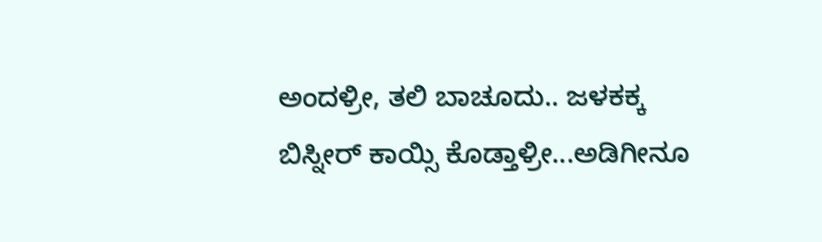ಅಂದಳ್ರೀ, ತಲಿ ಬಾಚೂದು.. ಜಳಕಕ್ಕ ಬಿಸ್ನೀರ್ ಕಾಯ್ಸಿ ಕೊಡ್ತಾಳ್ರೀ...ಅಡಿಗೀನೂ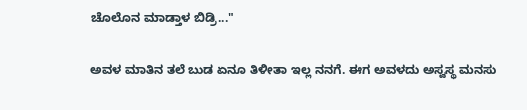ಚೊಲೊನ ಮಾಡ್ತಾಳ ಬಿಡ್ರಿ..."

ಅವಳ ಮಾತಿನ ತಲೆ ಬುಡ ಏನೂ ತಿಳೀತಾ ಇಲ್ಲ ನನಗೆ. ಈಗ ಅವಳದು ಅಸ್ವಸ್ಥ ಮನಸು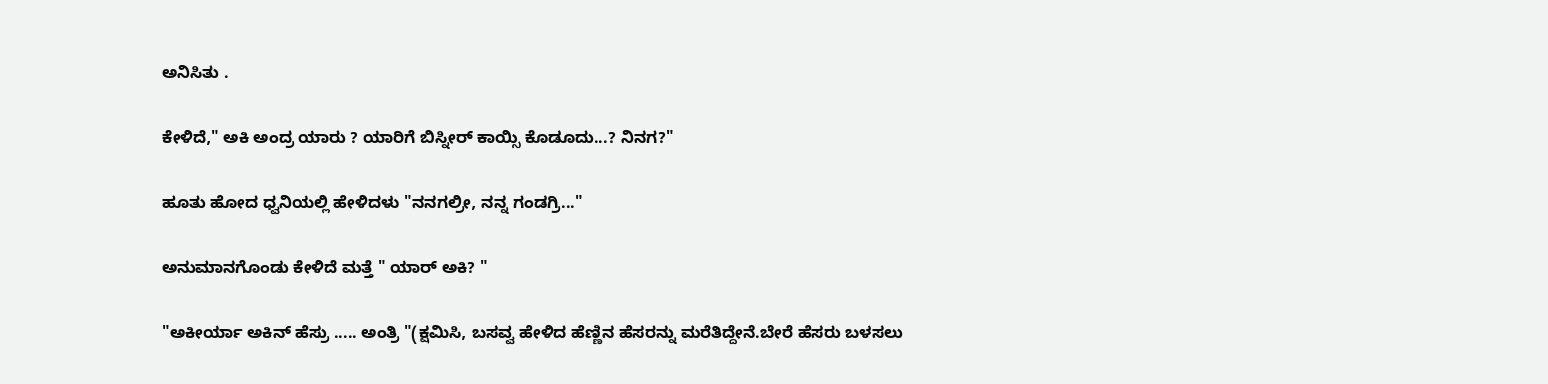ಅನಿಸಿತು .

ಕೇಳಿದೆ," ಅಕಿ ಅಂದ್ರ ಯಾರು ? ಯಾರಿಗೆ ಬಿಸ್ನೀರ್ ಕಾಯ್ಸಿ ಕೊಡೂದು...? ನಿನಗ?"

ಹೂತು ಹೋದ ಧ್ವನಿಯಲ್ಲಿ ಹೇಳಿದಳು "ನನಗಲ್ರೀ, ನನ್ನ ಗಂಡಗ್ರಿ..."

ಅನುಮಾನಗೊಂಡು ಕೇಳಿದೆ ಮತ್ತೆ " ಯಾರ್ ಅಕಿ? "

"ಅಕೀರ್ಯಾ ಅಕಿನ್ ಹೆಸ್ರು ..... ಅಂತ್ರಿ "(ಕ್ಷಮಿಸಿ, ಬಸವ್ವ ಹೇಳಿದ ಹೆಣ್ಣಿನ ಹೆಸರನ್ನು ಮರೆತಿದ್ದೇನೆ.ಬೇರೆ ಹೆಸರು ಬಳಸಲು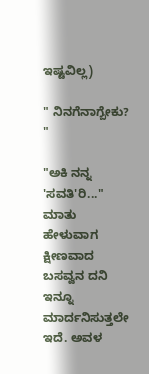ಇಷ್ಟವಿಲ್ಲ)

" ನಿನಗೆನಾಗ್ಬೇಕು? "

"ಅಕಿ ನನ್ನ 'ಸವತಿ'ರಿ..." ಮಾತು ಹೇಳುವಾಗ ಕ್ಷೀಣವಾದ ಬಸವ್ವನ ದನಿ ಇನ್ನೂ ಮಾರ್ದನಿಸುತ್ತಲೇ ಇದೆ. ಅವಳ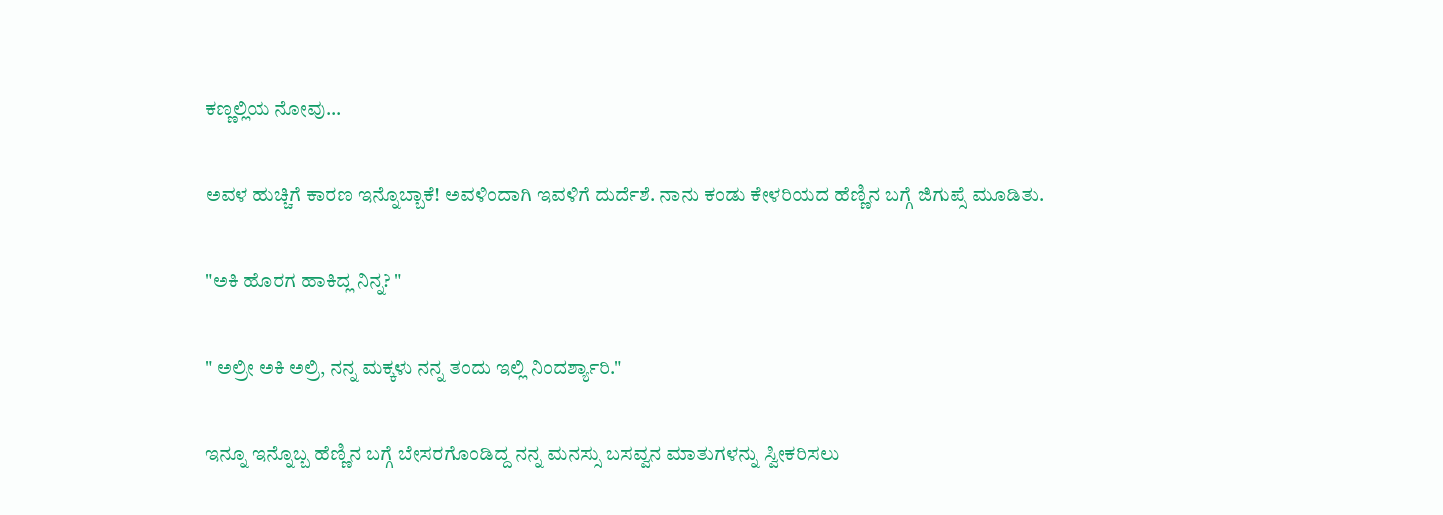ಕಣ್ಣಲ್ಲಿಯ ನೋವು...

ಅವಳ ಹುಚ್ಚಿಗೆ ಕಾರಣ ಇನ್ನೊಬ್ಬಾಕೆ! ಅವಳಿಂದಾಗಿ ಇವಳಿಗೆ ದುರ್ದೆಶೆ. ನಾನು ಕಂಡು ಕೇಳರಿಯದ ಹೆಣ್ಣಿನ ಬಗ್ಗೆ ಜಿಗುಪ್ಸೆ ಮೂಡಿತು.

"ಅಕಿ ಹೊರಗ ಹಾಕಿದ್ಲ ನಿನ್ನ? "

" ಅಲ್ರೀ ಅಕಿ ಅಲ್ರಿ, ನನ್ನ ಮಕ್ಕಳು ನನ್ನ ತಂದು ಇಲ್ಲಿ ನಿಂದರ್ಶ್ಯಾರಿ."

ಇನ್ನೂ ಇನ್ನೊಬ್ಬ ಹೆಣ್ಣಿನ ಬಗ್ಗೆ ಬೇಸರಗೊಂಡಿದ್ದ ನನ್ನ ಮನಸ್ಸು ಬಸವ್ವನ ಮಾತುಗಳನ್ನು ಸ್ವೀಕರಿಸಲು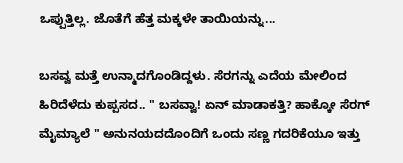ಒಪ್ಪುತ್ತಿಲ್ಲ. ಜೊತೆಗೆ ಹೆತ್ತ ಮಕ್ಕಳೇ ತಾಯಿಯನ್ನು...

ಬಸವ್ವ ಮತ್ತೆ ಉನ್ಮಾದಗೊಂಡಿದ್ದಳು. ಸೆರಗನ್ನು ಎದೆಯ ಮೇಲಿಂದ ಹಿರಿದೆಳೆದು ಕುಪ್ಪಸದ.. " ಬಸವ್ವಾ! ಏನ್ ಮಾಡಾಕತ್ತಿ? ಹಾಕ್ಕೋ ಸೆರಗ್ ಮೈಮ್ಯಾಲೆ " ಅನುನಯದದೊಂದಿಗೆ ಒಂದು ಸಣ್ಣ ಗದರಿಕೆಯೂ ಇತ್ತು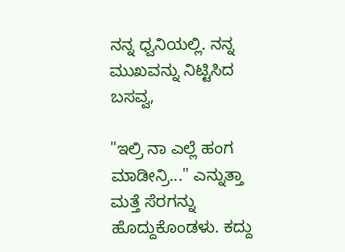ನನ್ನ ಧ್ವನಿಯಲ್ಲಿ. ನನ್ನ ಮುಖವನ್ನು ನಿಟ್ಟಿಸಿದ ಬಸವ್ವ,

"ಇಲ್ರಿ ನಾ ಎಲ್ಲೆ ಹಂಗ ಮಾಡೀನ್ರಿ..." ಎನ್ನುತ್ತಾ ಮತ್ತೆ ಸೆರಗನ್ನು ಹೊದ್ದುಕೊಂಡಳು. ಕದ್ದು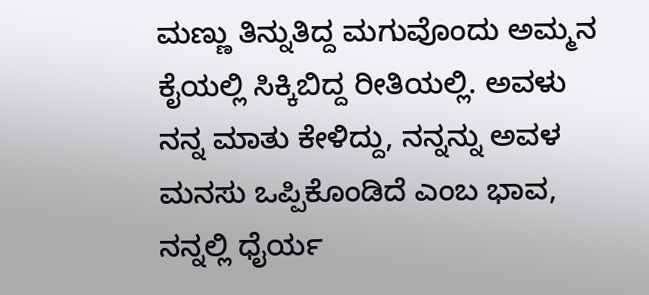ಮಣ್ಣು ತಿನ್ನುತಿದ್ದ ಮಗುವೊಂದು ಅಮ್ಮನ ಕೈಯಲ್ಲಿ ಸಿಕ್ಕಿಬಿದ್ದ ರೀತಿಯಲ್ಲಿ. ಅವಳು ನನ್ನ ಮಾತು ಕೇಳಿದ್ದು, ನನ್ನನ್ನು ಅವಳ ಮನಸು ಒಪ್ಪಿಕೊಂಡಿದೆ ಎಂಬ ಭಾವ, ನನ್ನಲ್ಲಿ ಧೈರ್ಯ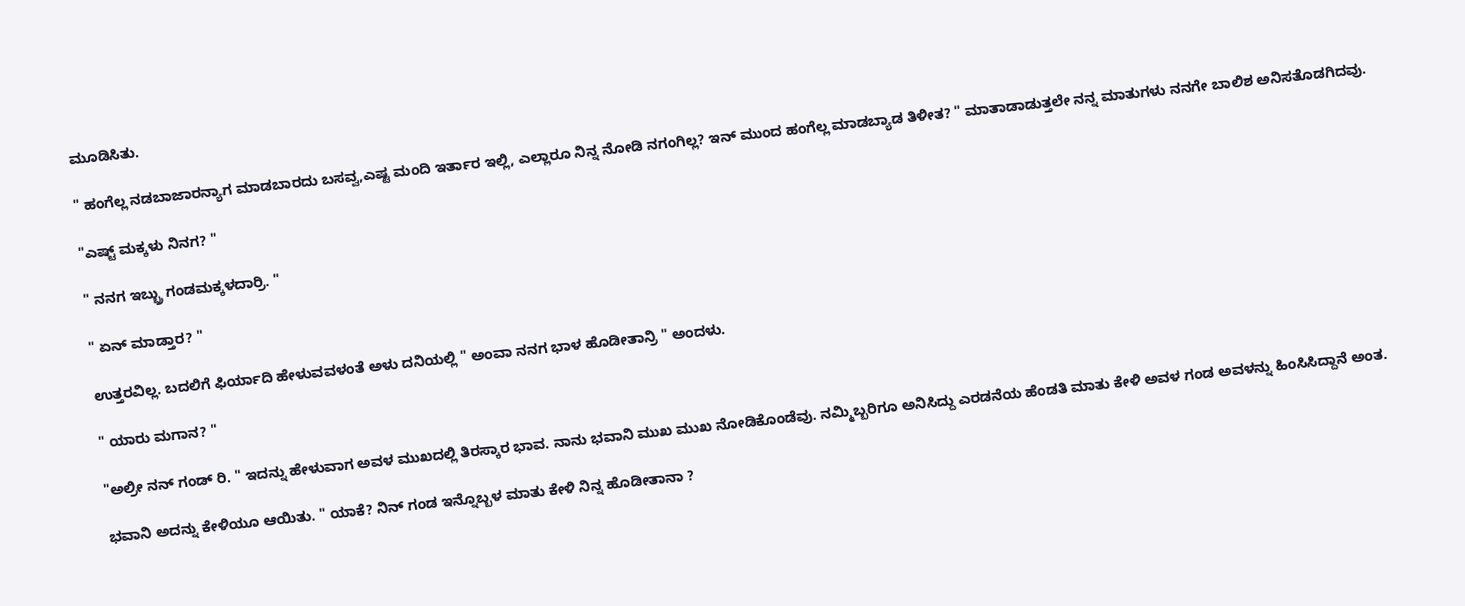ಮೂಡಿಸಿತು.

" ಹಂಗೆಲ್ಲ ನಡಬಾಜಾರನ್ಯಾಗ ಮಾಡಬಾರದು ಬಸವ್ವ,ಎಷ್ಟ ಮಂದಿ ಇರ್ತಾರ ಇಲ್ಲಿ, ಎಲ್ಲಾರೂ ನಿನ್ನ ನೋಡಿ ನಗಂಗಿಲ್ಲ? ಇನ್ ಮುಂದ ಹಂಗೆಲ್ಲ ಮಾಡಬ್ಯಾಡ ತಿಳೀತ? " ಮಾತಾಡಾಡುತ್ತಲೇ ನನ್ನ ಮಾತುಗಳು ನನಗೇ ಬಾಲಿಶ ಅನಿಸತೊಡಗಿದವು.

"ಎಷ್ಟ್ ಮಕ್ಕಳು ನಿನಗ? "

" ನನಗ ಇಬ್ಬ್ರು ಗಂಡಮಕ್ಕಳದಾರ್ರಿ. "

" ಏನ್ ಮಾಡ್ತಾರ? "

ಉತ್ತರವಿಲ್ಲ. ಬದಲಿಗೆ ಫಿರ್ಯಾದಿ ಹೇಳುವವಳಂತೆ ಅಳು ದನಿಯಲ್ಲಿ " ಅಂವಾ ನನಗ ಭಾಳ ಹೊಡೀತಾನ್ರಿ " ಅಂದಳು.

" ಯಾರು ಮಗಾನ? "

"ಅಲ್ರೀ ನನ್ ಗಂಡ್ ರಿ. " ಇದನ್ನು ಹೇಳುವಾಗ ಅವಳ ಮುಖದಲ್ಲಿ ತಿರಸ್ಕಾರ ಭಾವ. ನಾನು ಭವಾನಿ ಮುಖ ಮುಖ ನೋಡಿಕೊಂಡೆವು. ನಮ್ಮಿಬ್ಬರಿಗೂ ಅನಿಸಿದ್ದು ಎರಡನೆಯ ಹೆಂಡತಿ ಮಾತು ಕೇಳಿ ಅವಳ ಗಂಡ ಅವಳನ್ನು ಹಿಂಸಿಸಿದ್ದಾನೆ ಅಂತ.

ಭವಾನಿ ಅದನ್ನು ಕೇಳಿಯೂ ಆಯಿತು. " ಯಾಕೆ? ನಿನ್ ಗಂಡ ಇನ್ನೊಬ್ಬಳ ಮಾತು ಕೇಳಿ ನಿನ್ನ ಹೊಡೀತಾನಾ ?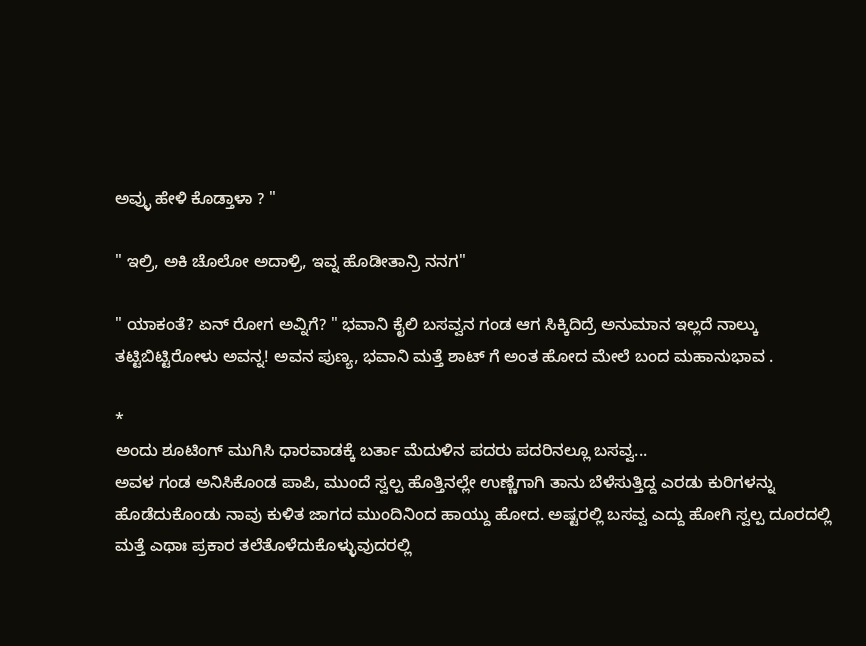ಅವ್ಳು ಹೇಳಿ ಕೊಡ್ತಾಳಾ ? "

" ಇಲ್ರಿ, ಅಕಿ ಚೊಲೋ ಅದಾಳ್ರಿ, ಇವ್ನ ಹೊಡೀತಾನ್ರಿ ನನಗ"

" ಯಾಕಂತೆ? ಏನ್ ರೋಗ ಅವ್ನಿಗೆ? " ಭವಾನಿ ಕೈಲಿ ಬಸವ್ವನ ಗಂಡ ಆಗ ಸಿಕ್ಕಿದಿದ್ರೆ ಅನುಮಾನ ಇಲ್ಲದೆ ನಾಲ್ಕು ತಟ್ಟಿಬಿಟ್ಟಿರೋಳು ಅವನ್ನ! ಅವನ ಪುಣ್ಯ, ಭವಾನಿ ಮತ್ತೆ ಶಾಟ್ ಗೆ ಅಂತ ಹೋದ ಮೇಲೆ ಬಂದ ಮಹಾನುಭಾವ .

*
ಅಂದು ಶೂಟಿಂಗ್ ಮುಗಿಸಿ ಧಾರವಾಡಕ್ಕೆ ಬರ್ತಾ ಮೆದುಳಿನ ಪದರು ಪದರಿನಲ್ಲೂ ಬಸವ್ವ...
ಅವಳ ಗಂಡ ಅನಿಸಿಕೊಂಡ ಪಾಪಿ, ಮುಂದೆ ಸ್ವಲ್ಪ ಹೊತ್ತಿನಲ್ಲೇ ಉಣ್ಣೆಗಾಗಿ ತಾನು ಬೆಳೆಸುತ್ತಿದ್ದ ಎರಡು ಕುರಿಗಳನ್ನು ಹೊಡೆದುಕೊಂಡು ನಾವು ಕುಳಿತ ಜಾಗದ ಮುಂದಿನಿಂದ ಹಾಯ್ದು ಹೋದ. ಅಷ್ಟರಲ್ಲಿ ಬಸವ್ವ ಎದ್ದು ಹೋಗಿ ಸ್ವಲ್ಪ ದೂರದಲ್ಲಿ ಮತ್ತೆ ಎಥಾಃ ಪ್ರಕಾರ ತಲೆತೊಳೆದುಕೊಳ್ಳುವುದರಲ್ಲಿ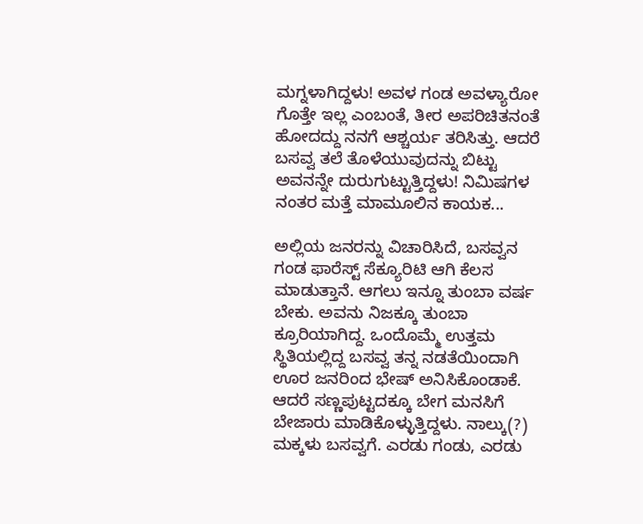ಮಗ್ನಳಾಗಿದ್ದಳು! ಅವಳ ಗಂಡ ಅವಳ್ಯಾರೋ ಗೊತ್ತೇ ಇಲ್ಲ ಎಂಬಂತೆ, ತೀರ ಅಪರಿಚಿತನಂತೆ ಹೋದದ್ದು ನನಗೆ ಆಶ್ಚರ್ಯ ತರಿಸಿತ್ತು. ಆದರೆ ಬಸವ್ವ ತಲೆ ತೊಳೆಯುವುದನ್ನು ಬಿಟ್ಟು ಅವನನ್ನೇ ದುರುಗುಟ್ಟುತ್ತಿದ್ದಳು! ನಿಮಿಷಗಳ ನಂತರ ಮತ್ತೆ ಮಾಮೂಲಿನ ಕಾಯಕ...

ಅಲ್ಲಿಯ ಜನರನ್ನು ವಿಚಾರಿಸಿದೆ, ಬಸವ್ವನ ಗಂಡ ಫಾರೆಸ್ಟ್ ಸೆಕ್ಯೂರಿಟಿ ಆಗಿ ಕೆಲಸ ಮಾಡುತ್ತಾನೆ. ಆಗಲು ಇನ್ನೂ ತುಂಬಾ ವರ್ಷ ಬೇಕು. ಅವನು ನಿಜಕ್ಕೂ ತುಂಬಾ ಕ್ರೂರಿಯಾಗಿದ್ದ. ಒಂದೊಮ್ಮೆ ಉತ್ತಮ ಸ್ಥಿತಿಯಲ್ಲಿದ್ದ ಬಸವ್ವ ತನ್ನ ನಡತೆಯಿಂದಾಗಿ ಊರ ಜನರಿಂದ ಭೇಷ್ ಅನಿಸಿಕೊಂಡಾಕೆ. ಆದರೆ ಸಣ್ಣಪುಟ್ಟದಕ್ಕೂ ಬೇಗ ಮನಸಿಗೆ ಬೇಜಾರು ಮಾಡಿಕೊಳ್ಳುತ್ತಿದ್ದಳು. ನಾಲ್ಕು(?) ಮಕ್ಕಳು ಬಸವ್ವಗೆ. ಎರಡು ಗಂಡು, ಎರಡು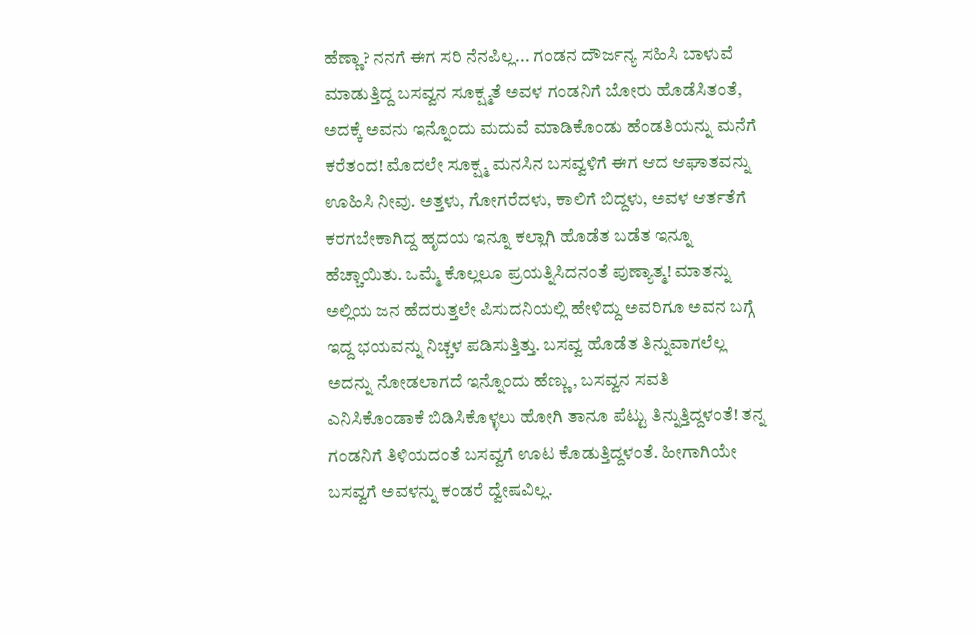ಹೆಣ್ಣಾ? ನನಗೆ ಈಗ ಸರಿ ನೆನಪಿಲ್ಲ... ಗಂಡನ ದೌರ್ಜನ್ಯ ಸಹಿಸಿ ಬಾಳುವೆ ಮಾಡುತ್ತಿದ್ದ ಬಸವ್ವನ ಸೂಕ್ಷ್ಮತೆ ಅವಳ ಗಂಡನಿಗೆ ಬೋರು ಹೊಡೆಸಿತಂತೆ, ಅದಕ್ಕೆ ಅವನು ಇನ್ನೊಂದು ಮದುವೆ ಮಾಡಿಕೊಂಡು ಹೆಂಡತಿಯನ್ನು ಮನೆಗೆ ಕರೆತಂದ! ಮೊದಲೇ ಸೂಕ್ಷ್ಮ ಮನಸಿನ ಬಸವ್ವಳಿಗೆ ಈಗ ಆದ ಆಘಾತವನ್ನು ಊಹಿಸಿ ನೀವು. ಅತ್ತಳು, ಗೋಗರೆದಳು, ಕಾಲಿಗೆ ಬಿದ್ದಳು, ಅವಳ ಆರ್ತತೆಗೆ ಕರಗಬೇಕಾಗಿದ್ದ ಹೃದಯ ಇನ್ನೂ ಕಲ್ಲಾಗಿ ಹೊಡೆತ ಬಡೆತ ಇನ್ನೂ ಹೆಚ್ಚಾಯಿತು. ಒಮ್ಮೆ ಕೊಲ್ಲಲೂ ಪ್ರಯತ್ನಿಸಿದನಂತೆ ಪುಣ್ಯಾತ್ಮ! ಮಾತನ್ನು ಅಲ್ಲಿಯ ಜನ ಹೆದರುತ್ತಲೇ ಪಿಸುದನಿಯಲ್ಲಿ ಹೇಳಿದ್ದು ಅವರಿಗೂ ಅವನ ಬಗ್ಗೆ ಇದ್ದ ಭಯವನ್ನು ನಿಚ್ಚಳ ಪಡಿಸುತ್ತಿತ್ತು. ಬಸವ್ವ ಹೊಡೆತ ತಿನ್ನುವಾಗಲೆಲ್ಲ ಅದನ್ನು ನೋಡಲಾಗದೆ ಇನ್ನೊಂದು ಹೆಣ್ಣು, ಬಸವ್ವನ ಸವತಿ ಎನಿಸಿಕೊಂಡಾಕೆ ಬಿಡಿಸಿಕೊಳ್ಳಲು ಹೋಗಿ ತಾನೂ ಪೆಟ್ಟು ತಿನ್ನುತ್ತಿದ್ದಳಂತೆ! ತನ್ನ ಗಂಡನಿಗೆ ತಿಳಿಯದಂತೆ ಬಸವ್ವಗೆ ಊಟ ಕೊಡುತ್ತಿದ್ದಳಂತೆ. ಹೀಗಾಗಿಯೇ ಬಸವ್ವಗೆ ಅವಳನ್ನು ಕಂಡರೆ ದ್ವೇಷವಿಲ್ಲ.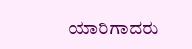ಯಾರಿಗಾದರು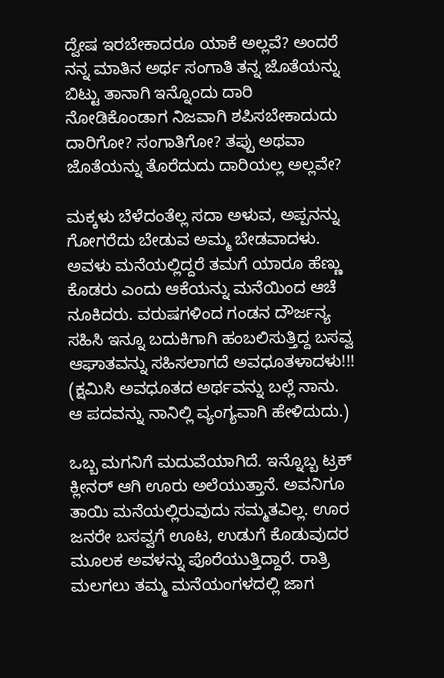ದ್ವೇಷ ಇರಬೇಕಾದರೂ ಯಾಕೆ ಅಲ್ಲವೆ? ಅಂದರೆ ನನ್ನ ಮಾತಿನ ಅರ್ಥ ಸಂಗಾತಿ ತನ್ನ ಜೊತೆಯನ್ನು ಬಿಟ್ಟು ತಾನಾಗಿ ಇನ್ನೊಂದು ದಾರಿ ನೋಡಿಕೊಂಡಾಗ ನಿಜವಾಗಿ ಶಪಿಸಬೇಕಾದುದು ದಾರಿಗೋ? ಸಂಗಾತಿಗೋ? ತಪ್ಪು ಅಥವಾ ಜೊತೆಯನ್ನು ತೊರೆದುದು ದಾರಿಯಲ್ಲ ಅಲ್ಲವೇ?

ಮಕ್ಕಳು ಬೆಳೆದಂತೆಲ್ಲ ಸದಾ ಅಳುವ, ಅಪ್ಪನನ್ನು ಗೋಗರೆದು ಬೇಡುವ ಅಮ್ಮ ಬೇಡವಾದಳು. ಅವಳು ಮನೆಯಲ್ಲಿದ್ದರೆ ತಮಗೆ ಯಾರೂ ಹೆಣ್ಣು ಕೊಡರು ಎಂದು ಆಕೆಯನ್ನು ಮನೆಯಿಂದ ಆಚೆ ನೂಕಿದರು. ವರುಷಗಳಿಂದ ಗಂಡನ ದೌರ್ಜನ್ಯ ಸಹಿಸಿ ಇನ್ನೂ ಬದುಕಿಗಾಗಿ ಹಂಬಲಿಸುತ್ತಿದ್ದ ಬಸವ್ವ ಆಘಾತವನ್ನು ಸಹಿಸಲಾಗದೆ ಅವಧೂತಳಾದಳು!!! (ಕ್ಷಮಿಸಿ ಅವಧೂತದ ಅರ್ಥವನ್ನು ಬಲ್ಲೆ ನಾನು. ಆ ಪದವನ್ನು ನಾನಿಲ್ಲಿ ವ್ಯಂಗ್ಯವಾಗಿ ಹೇಳಿದುದು.)

ಒಬ್ಬ ಮಗನಿಗೆ ಮದುವೆಯಾಗಿದೆ. ಇನ್ನೊಬ್ಬ ಟ್ರಕ್ ಕ್ಲೀನರ್ ಆಗಿ ಊರು ಅಲೆಯುತ್ತಾನೆ. ಅವನಿಗೂ ತಾಯಿ ಮನೆಯಲ್ಲಿರುವುದು ಸಮ್ಮತವಿಲ್ಲ. ಊರ ಜನರೇ ಬಸವ್ವಗೆ ಊಟ, ಉಡುಗೆ ಕೊಡುವುದರ ಮೂಲಕ ಅವಳನ್ನು ಪೊರೆಯುತ್ತಿದ್ದಾರೆ. ರಾತ್ರಿ ಮಲಗಲು ತಮ್ಮ ಮನೆಯಂಗಳದಲ್ಲಿ ಜಾಗ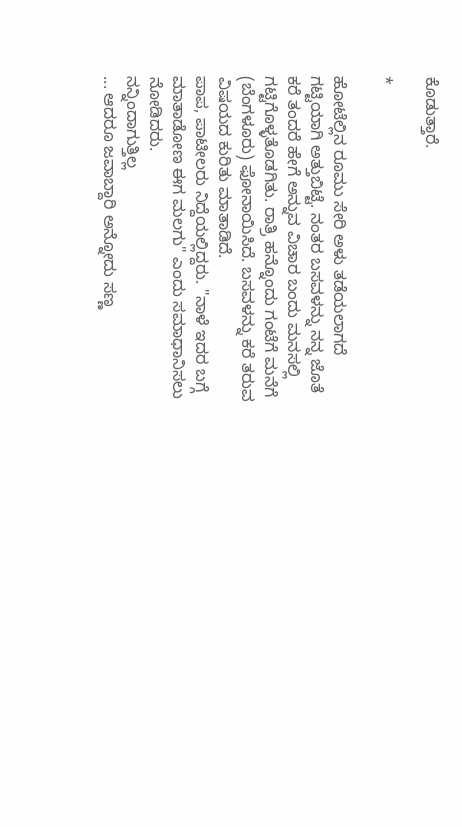ಕೊಡುತ್ತಾರೆ.

*

ಹೋಟೆಲ್ಲಿನ ರೂಮು ಸೇರಿ ಅಳು ತಡೆಯಲಾಗದೆ ಗಟ್ಟಿಯಾಗಿ ಅತ್ತುಬಿಟ್ಟೆ. ನಂತರ ಬಸವಳನ್ನು ನನ್ನ ಜೊತೆ ಕರೆ ತಂದರೆ ಹೇಗೆ ಅನ್ನುವ ವಿಚಾರ ಬಂದು ಮನಸಲ್ಲಿ ಗಟ್ಟಿಗೊಳ್ಳತೊಡಗಿತು. ರಾತ್ರಿ ಹನ್ನೊಂದು ಗಂಟೆಗೆ ಮನೆಗೆ (ಬೆಂಗಳೂರು) ಫೋನಾಯಿಸಿದೆ. ಬಸವಳನ್ನು ಕರೆ ತರುವ ವಿಷಯದ ಕುರಿತು ಮಾತಾಡಿದೆ.
ಪಾಪ, ಪಾಟೀಲರು ನಿದ್ದೆಯಲ್ಲಿದ್ದರು. "ನಾಳೆ ಇದರ ಬಗ್ಗೆ ಮಾತಾಡೋಣ ಈಗ ಮಲಗು" ಎಂದು ಸಮಾಧಾನಿಸಲು ನೋಡಿದರು.
ನನ್ನಿಂದಾಗುತ್ತಿಲ್ಲ
... ಆದರೂ ಜವಾಬ್ದಾರಿ ಅನ್ನೋದು ಸಣ್ಣ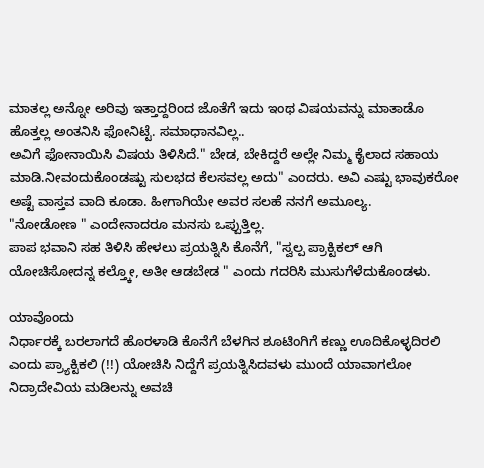ಮಾತಲ್ಲ ಅನ್ನೋ ಅರಿವು ಇತ್ತಾದ್ದರಿಂದ ಜೊತೆಗೆ ಇದು ಇಂಥ ವಿಷಯವನ್ನು ಮಾತಾಡೊ ಹೊತ್ತಲ್ಲ ಅಂತನಿಸಿ ಫೋನಿಟ್ಟೆ. ಸಮಾಧಾನವಿಲ್ಲ..
ಅವಿಗೆ ಫೋನಾಯಿಸಿ ವಿಷಯ ತಿಳಿಸಿದೆ." ಬೇಡ, ಬೇಕಿದ್ದರೆ ಅಲ್ಲೇ ನಿಮ್ಮ ಕೈಲಾದ ಸಹಾಯ ಮಾಡಿ.ನೀವಂದುಕೊಂಡಷ್ಟು ಸುಲಭದ ಕೆಲಸವಲ್ಲ ಅದು" ಎಂದರು. ಅವಿ ಎಷ್ಟು ಭಾವುಕರೋ ಅಷ್ಟೆ ವಾಸ್ತವ ವಾದಿ ಕೂಡಾ. ಹೀಗಾಗಿಯೇ ಅವರ ಸಲಹೆ ನನಗೆ ಅಮೂಲ್ಯ.
"ನೋಡೋಣ " ಎಂದೇನಾದರೂ ಮನಸು ಒಪ್ಪುತ್ತಿಲ್ಲ.
ಪಾಪ ಭವಾನಿ ಸಹ ತಿಳಿಸಿ ಹೇಳಲು ಪ್ರಯತ್ನಿಸಿ ಕೊನೆಗೆ, "ಸ್ವಲ್ಪ ಪ್ರಾಕ್ಟಿಕಲ್ ಆಗಿ ಯೋಚಿಸೋದನ್ನ ಕಲ್ತ್ಕೋ, ಅತೀ ಆಡಬೇಡ " ಎಂದು ಗದರಿಸಿ ಮುಸುಗೆಳೆದುಕೊಂಡಳು.

ಯಾವೊಂದು
ನಿರ್ಧಾರಕ್ಕೆ ಬರಲಾಗದೆ ಹೊರಳಾಡಿ ಕೊನೆಗೆ ಬೆಳಗಿನ ಶೂಟಿಂಗಿಗೆ ಕಣ್ಣು ಊದಿಕೊಳ್ಳದಿರಲಿ ಎಂದು ಪ್ರ್ಯಾಕ್ಟಿಕಲಿ (!!) ಯೋಚಿಸಿ ನಿದ್ದೆಗೆ ಪ್ರಯತ್ನಿಸಿದವಳು ಮುಂದೆ ಯಾವಾಗಲೋ ನಿದ್ರಾದೇವಿಯ ಮಡಿಲನ್ನು ಅವಚಿ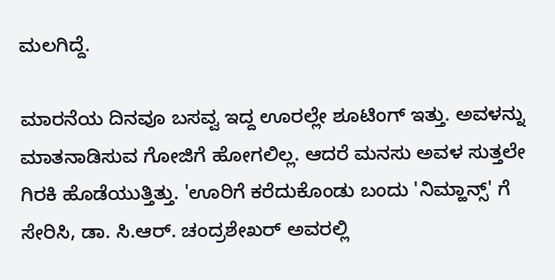ಮಲಗಿದ್ದೆ.

ಮಾರನೆಯ ದಿನವೂ ಬಸವ್ವ ಇದ್ದ ಊರಲ್ಲೇ ಶೂಟಿಂಗ್ ಇತ್ತು. ಅವಳನ್ನು ಮಾತನಾಡಿಸುವ ಗೋಜಿಗೆ ಹೋಗಲಿಲ್ಲ. ಆದರೆ ಮನಸು ಅವಳ ಸುತ್ತಲೇ ಗಿರಕಿ ಹೊಡೆಯುತ್ತಿತ್ತು. 'ಊರಿಗೆ ಕರೆದುಕೊಂಡು ಬಂದು 'ನಿಮ್ಹಾನ್ಸ್' ಗೆ ಸೇರಿಸಿ, ಡಾ. ಸಿ.ಆರ್. ಚಂದ್ರಶೇಖರ್ ಅವರಲ್ಲಿ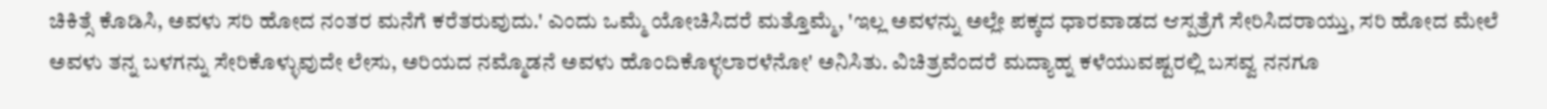ಚಿಕಿತ್ಸೆ ಕೊಡಿಸಿ, ಅವಳು ಸರಿ ಹೋದ ನಂತರ ಮನೆಗೆ ಕರೆತರುವುದು.' ಎಂದು ಒಮ್ಮೆ ಯೋಚಿಸಿದರೆ ಮತ್ತೊಮ್ಮೆ, 'ಇಲ್ಲ ಅವಳನ್ನು ಅಲ್ಲೇ ಪಕ್ಕದ ಧಾರವಾಡದ ಆಸ್ಪತ್ರೆಗೆ ಸೇರಿಸಿದರಾಯ್ತು, ಸರಿ ಹೋದ ಮೇಲೆ ಅವಳು ತನ್ನ ಬಳಗನ್ನು ಸೇರಿಕೊಳ್ಳುವುದೇ ಲೇಸು, ಅರಿಯದ ನಮ್ಮೊಡನೆ ಅವಳು ಹೊಂದಿಕೊಳ್ಳಲಾರಳೆನೋ' ಅನಿಸಿತು. ವಿಚಿತ್ರವೆಂದರೆ ಮದ್ಯಾಹ್ನ ಕಳೆಯುವಷ್ಟರಲ್ಲಿ ಬಸವ್ವ ನನಗೂ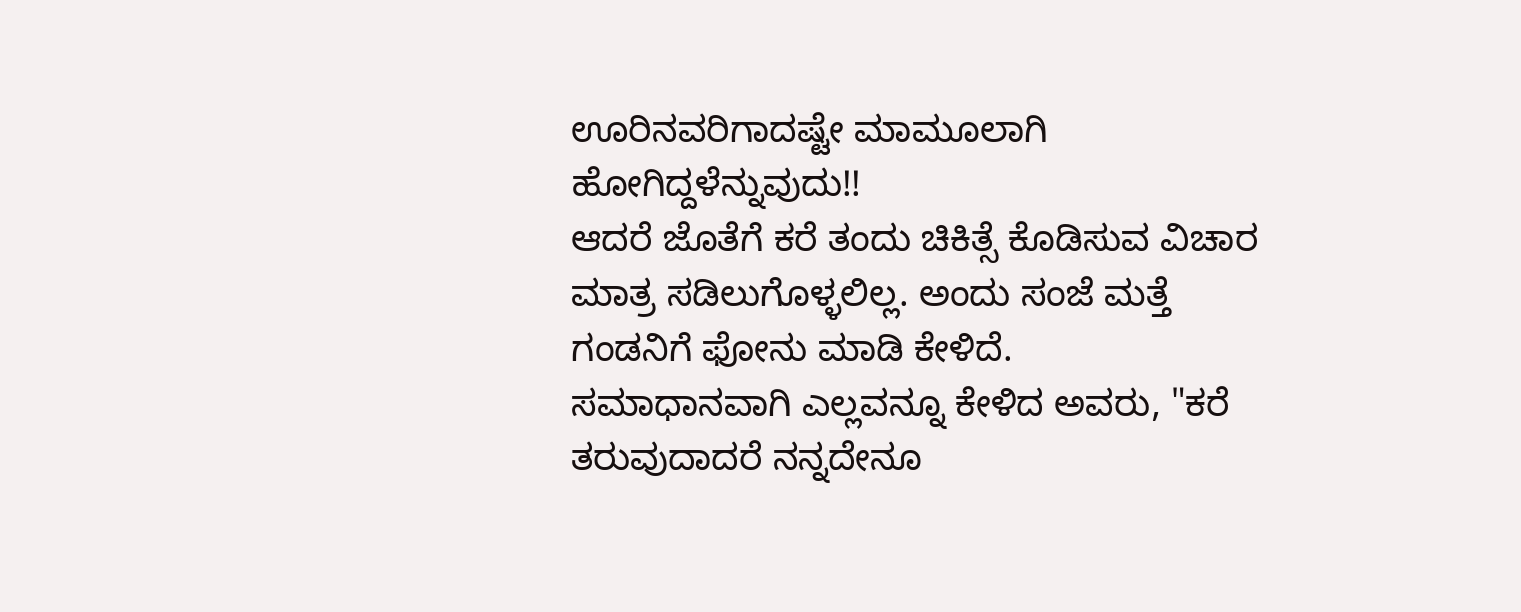ಊರಿನವರಿಗಾದಷ್ಟೇ ಮಾಮೂಲಾಗಿ ಹೋಗಿದ್ದಳೆನ್ನುವುದು!!
ಆದರೆ ಜೊತೆಗೆ ಕರೆ ತಂದು ಚಿಕಿತ್ಸೆ ಕೊಡಿಸುವ ವಿಚಾರ ಮಾತ್ರ ಸಡಿಲುಗೊಳ್ಳಲಿಲ್ಲ. ಅಂದು ಸಂಜೆ ಮತ್ತೆ ಗಂಡನಿಗೆ ಫೋನು ಮಾಡಿ ಕೇಳಿದೆ.
ಸಮಾಧಾನವಾಗಿ ಎಲ್ಲವನ್ನೂ ಕೇಳಿದ ಅವರು, "ಕರೆ ತರುವುದಾದರೆ ನನ್ನದೇನೂ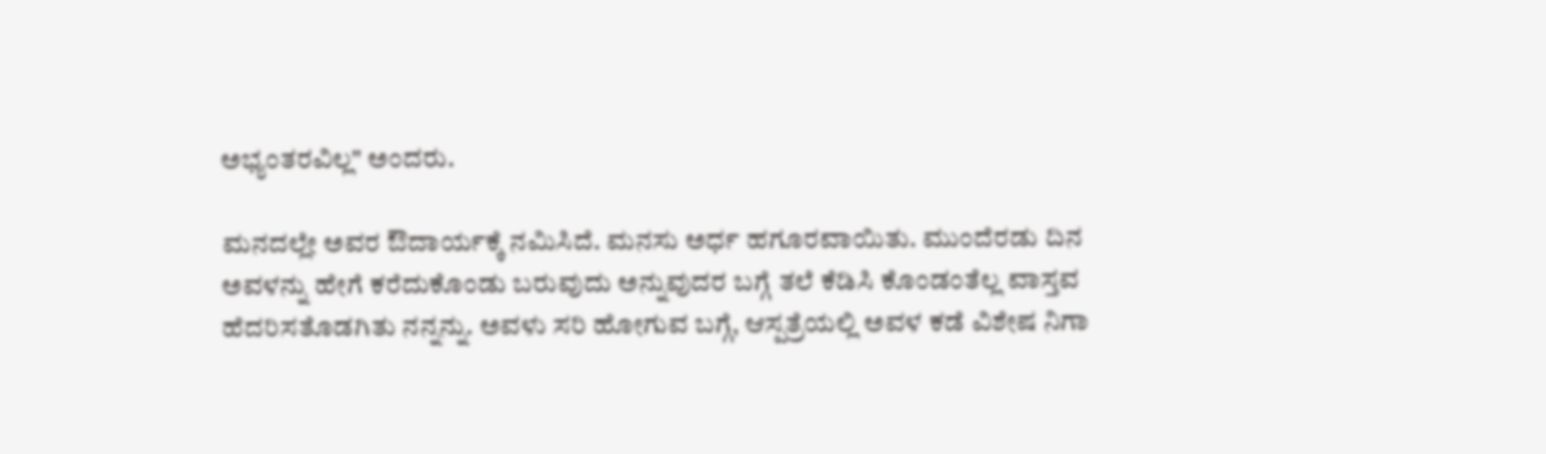ಅಭ್ಯಂತರವಿಲ್ಲ" ಅಂದರು.

ಮನದಲ್ಲೇ ಅವರ ಔದಾರ್ಯಕ್ಕೆ ನಮಿಸಿದೆ. ಮನಸು ಅರ್ಧ ಹಗೂರವಾಯಿತು. ಮುಂದೆರಡು ದಿನ ಅವಳನ್ನು ಹೇಗೆ ಕರೆದುಕೊಂಡು ಬರುವುದು ಅನ್ನುವುದರ ಬಗ್ಗೆ ತಲೆ ಕೆಡಿಸಿ ಕೊಂಡಂತೆಲ್ಲ ವಾಸ್ತವ ಹೆದರಿಸತೊಡಗಿತು ನನ್ನನ್ನು. ಅವಳು ಸರಿ ಹೋಗುವ ಬಗ್ಗೆ, ಆಸ್ಪತ್ರೆಯಲ್ಲಿ ಅವಳ ಕಡೆ ವಿಶೇಷ ನಿಗಾ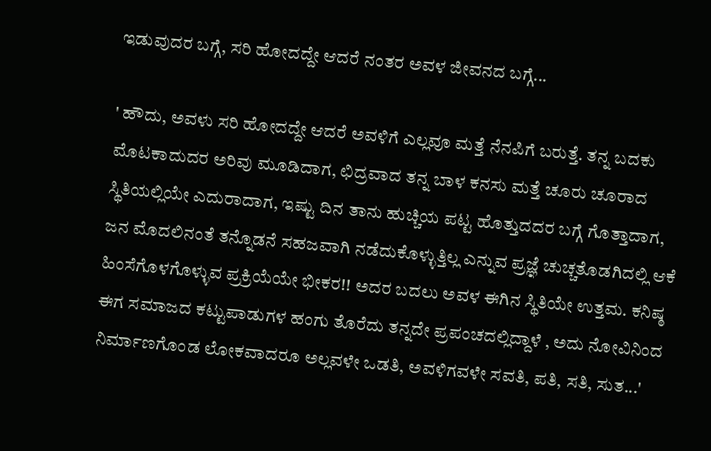ಇಡುವುದರ ಬಗ್ಗೆ, ಸರಿ ಹೋದದ್ದೇ ಆದರೆ ನಂತರ ಅವಳ ಜೀವನದ ಬಗ್ಗೆ...

' ಹೌದು, ಅವಳು ಸರಿ ಹೋದದ್ದೇ ಆದರೆ ಅವಳಿಗೆ ಎಲ್ಲವೂ ಮತ್ತೆ ನೆನಪಿಗೆ ಬರುತ್ತೆ. ತನ್ನ ಬದಕು ಮೊಟಕಾದುದರ ಅರಿವು ಮೂಡಿದಾಗ, ಛಿದ್ರವಾದ ತನ್ನ ಬಾಳ ಕನಸು ಮತ್ತೆ ಚೂರು ಚೂರಾದ ಸ್ಥಿತಿಯಲ್ಲಿಯೇ ಎದುರಾದಾಗ, ಇಷ್ಟು ದಿನ ತಾನು ಹುಚ್ಚಿಯ ಪಟ್ಟ ಹೊತ್ತುದದರ ಬಗ್ಗೆ ಗೊತ್ತಾದಾಗ, ಜನ ಮೊದಲಿನಂತೆ ತನ್ನೊಡನೆ ಸಹಜವಾಗಿ ನಡೆದುಕೊಳ್ಳುತ್ತಿಲ್ಲ ಎನ್ನುವ ಪ್ರಜ್ಞೆ ಚುಚ್ಚತೊಡಗಿದಲ್ಲಿ ಆಕೆ ಹಿಂಸೆಗೊಳಗೊಳ್ಳುವ ಪ್ರಕ್ರಿಯೆಯೇ ಭೀಕರ!! ಅದರ ಬದಲು ಅವಳ ಈಗಿನ ಸ್ಥಿತಿಯೇ ಉತ್ತಮ. ಕನಿಷ್ಠ ಈಗ ಸಮಾಜದ ಕಟ್ಟುಪಾಡುಗಳ ಹಂಗು ತೊರೆದು ತನ್ನದೇ ಪ್ರಪಂಚದಲ್ಲಿದ್ದಾಳೆ , ಅದು ನೋವಿನಿಂದ ನಿರ್ಮಾಣಗೊಂಡ ಲೋಕವಾದರೂ ಅಲ್ಲವಳೇ ಒಡತಿ, ಅವಳಿಗವಳೇ ಸವತಿ, ಪತಿ, ಸತಿ, ಸುತ...'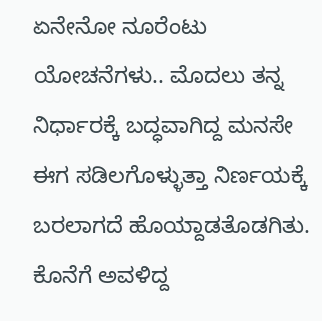ಏನೇನೋ ನೂರೆಂಟು ಯೋಚನೆಗಳು.. ಮೊದಲು ತನ್ನ ನಿರ್ಧಾರಕ್ಕೆ ಬದ್ಧವಾಗಿದ್ದ ಮನಸೇ ಈಗ ಸಡಿಲಗೊಳ್ಳುತ್ತಾ ನಿರ್ಣಯಕ್ಕೆ ಬರಲಾಗದೆ ಹೊಯ್ದಾಡತೊಡಗಿತು. ಕೊನೆಗೆ ಅವಳಿದ್ದ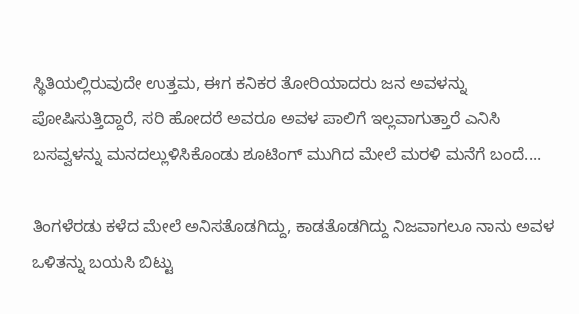ಸ್ಥಿತಿಯಲ್ಲಿರುವುದೇ ಉತ್ತಮ, ಈಗ ಕನಿಕರ ತೋರಿಯಾದರು ಜನ ಅವಳನ್ನು ಪೋಷಿಸುತ್ತಿದ್ದಾರೆ, ಸರಿ ಹೋದರೆ ಅವರೂ ಅವಳ ಪಾಲಿಗೆ ಇಲ್ಲವಾಗುತ್ತಾರೆ ಎನಿಸಿ ಬಸವ್ವಳನ್ನು ಮನದಲ್ಲುಳಿಸಿಕೊಂಡು ಶೂಟಿಂಗ್ ಮುಗಿದ ಮೇಲೆ ಮರಳಿ ಮನೆಗೆ ಬಂದೆ....

ತಿಂಗಳೆರಡು ಕಳೆದ ಮೇಲೆ ಅನಿಸತೊಡಗಿದ್ದು, ಕಾಡತೊಡಗಿದ್ದು ನಿಜವಾಗಲೂ ನಾನು ಅವಳ ಒಳಿತನ್ನು ಬಯಸಿ ಬಿಟ್ಟು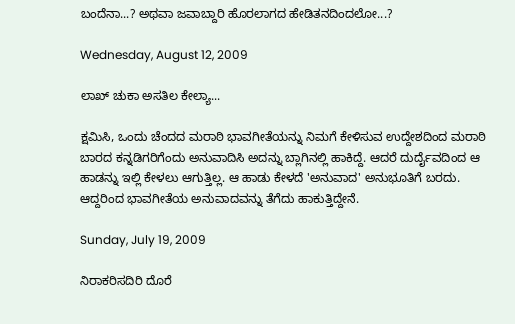ಬಂದೆನಾ...? ಅಥವಾ ಜವಾಬ್ದಾರಿ ಹೊರಲಾಗದ ಹೇಡಿತನದಿಂದಲೋ...?

Wednesday, August 12, 2009

ಲಾಖ್ ಚುಕಾ ಅಸತಿಲ ಕೇಲ್ಯಾ...

ಕ್ಷಮಿಸಿ, ಒಂದು ಚೆಂದದ ಮರಾಠಿ ಭಾವಗೀತೆಯನ್ನು ನಿಮಗೆ ಕೇಳಿಸುವ ಉದ್ದೇಶದಿಂದ ಮರಾಠಿ ಬಾರದ ಕನ್ನಡಿಗರಿಗೆಂದು ಅನುವಾದಿಸಿ ಅದನ್ನು ಬ್ಲಾಗಿನಲ್ಲಿ ಹಾಕಿದ್ದೆ. ಆದರೆ ದುರ್ದೈವದಿಂದ ಆ ಹಾಡನ್ನು ಇಲ್ಲಿ ಕೇಳಲು ಆಗುತ್ತಿಲ್ಲ. ಆ ಹಾಡು ಕೇಳದೆ 'ಅನುವಾದ' ಅನುಭೂತಿಗೆ ಬರದು. ಆದ್ದರಿಂದ ಭಾವಗೀತೆಯ ಅನುವಾದವನ್ನು ತೆಗೆದು ಹಾಕುತ್ತಿದ್ದೇನೆ.

Sunday, July 19, 2009

ನಿರಾಕರಿಸದಿರಿ ದೊರೆ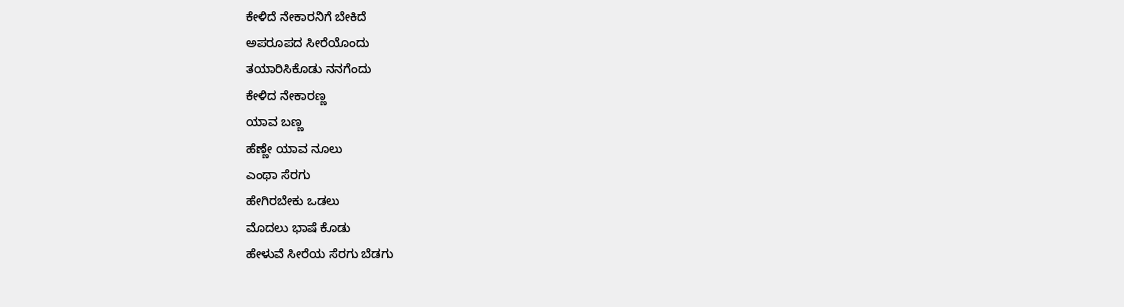ಕೇಳಿದೆ ನೇಕಾರನಿಗೆ ಬೇಕಿದೆ
ಅಪರೂಪದ ಸೀರೆಯೊಂದು
ತಯಾರಿಸಿಕೊಡು ನನಗೆಂದು
ಕೇಳಿದ ನೇಕಾರಣ್ಣ
ಯಾವ ಬಣ್ಣ
ಹೆಣ್ಣೇ ಯಾವ ನೂಲು
ಎಂಥಾ ಸೆರಗು
ಹೇಗಿರಬೇಕು ಒಡಲು
ಮೊದಲು ಭಾಷೆ ಕೊಡು
ಹೇಳುವೆ ಸೀರೆಯ ಸೆರಗು ಬೆಡಗು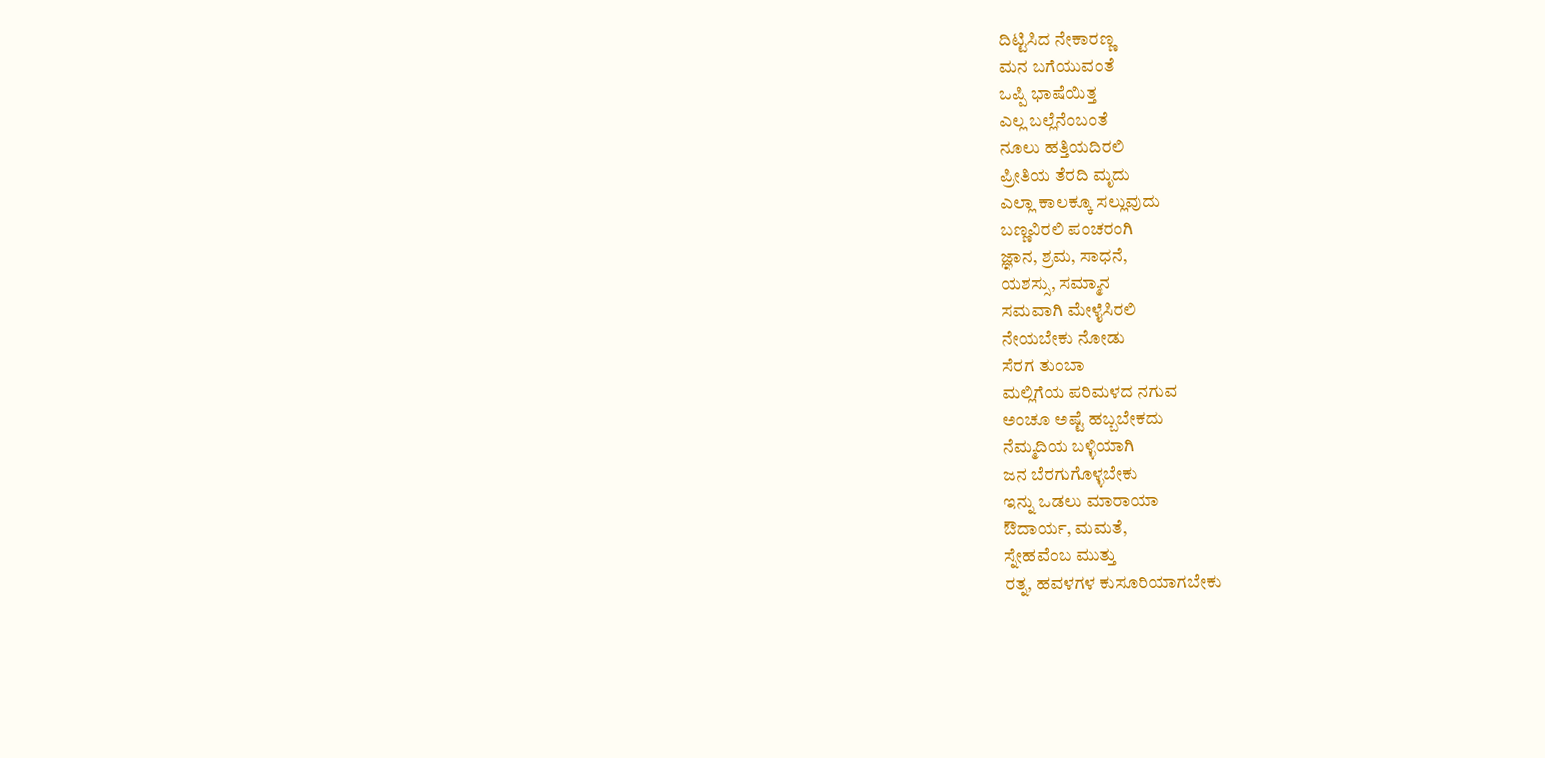ದಿಟ್ಟಿಸಿದ ನೇಕಾರಣ್ಣ
ಮನ ಬಗೆಯುವಂತೆ
ಒಪ್ಪಿ ಭಾಷೆಯಿತ್ತ
ಎಲ್ಲ ಬಲ್ಲೆನೆಂಬಂತೆ
ನೂಲು ಹತ್ತಿಯದಿರಲಿ
ಪ್ರೀತಿಯ ತೆರದಿ ಮೃದು
ಎಲ್ಲಾ ಕಾಲಕ್ಕೂ ಸಲ್ಲುವುದು
ಬಣ್ಣವಿರಲಿ ಪಂಚರಂಗಿ
ಜ್ಞಾನ, ಶ್ರಮ, ಸಾಧನೆ,
ಯಶಸ್ಸು, ಸಮ್ಮಾನ
ಸಮವಾಗಿ ಮೇಳೈಸಿರಲಿ
ನೇಯಬೇಕು ನೋಡು
ಸೆರಗ ತುಂಬಾ
ಮಲ್ಲಿಗೆಯ ಪರಿಮಳದ ನಗುವ
ಅಂಚೂ ಅಷ್ಟೆ ಹಬ್ಬಬೇಕದು
ನೆಮ್ಮದಿಯ ಬಳ್ಳಿಯಾಗಿ
ಜನ ಬೆರಗುಗೊಳ್ಳಬೇಕು
ಇನ್ನು ಒಡಲು ಮಾರಾಯಾ
ಔದಾರ್ಯ, ಮಮತೆ,
ಸ್ನೇಹವೆಂಬ ಮುತ್ತು
ರತ್ನ, ಹವಳಗಳ ಕುಸೂರಿಯಾಗಬೇಕು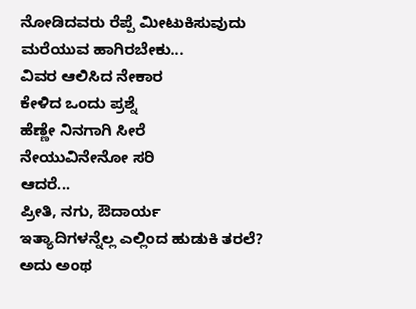ನೋಡಿದವರು ರೆಪ್ಪೆ ಮೀಟುಕಿಸುವುದು
ಮರೆಯುವ ಹಾಗಿರಬೇಕು...
ವಿವರ ಆಲಿಸಿದ ನೇಕಾರ
ಕೇಳಿದ ಒಂದು ಪ್ರಶ್ನೆ
ಹೆಣ್ಣೇ ನಿನಗಾಗಿ ಸೀರೆ
ನೇಯುವಿನೇನೋ ಸರಿ
ಆದರೆ...
ಪ್ರೀತಿ, ನಗು, ಔದಾರ್ಯ
ಇತ್ಯಾದಿಗಳನ್ನೆಲ್ಲ ಎಲ್ಲಿಂದ ಹುಡುಕಿ ತರಲೆ?
ಅದು ಅಂಥ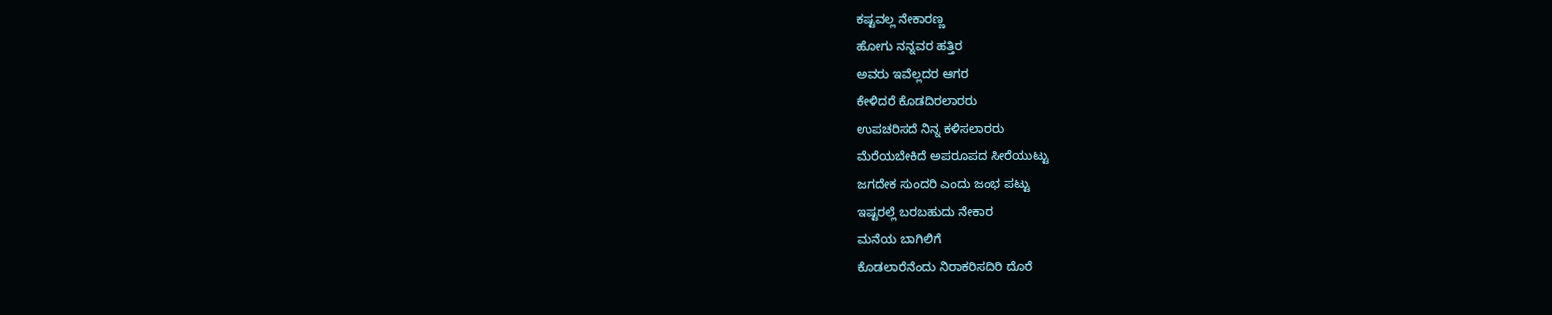ಕಷ್ಟವಲ್ಲ ನೇಕಾರಣ್ಣ
ಹೋಗು ನನ್ನವರ ಹತ್ತಿರ
ಅವರು ಇವೆಲ್ಲದರ ಆಗರ
ಕೇಳಿದರೆ ಕೊಡದಿರಲಾರರು
ಉಪಚರಿಸದೆ ನಿನ್ನ ಕಳಿಸಲಾರರು
ಮೆರೆಯಬೇಕಿದೆ ಅಪರೂಪದ ಸೀರೆಯುಟ್ಟು
ಜಗದೇಕ ಸುಂದರಿ ಎಂದು ಜಂಭ ಪಟ್ಟು
ಇಷ್ಟರಲ್ಲೆ ಬರಬಹುದು ನೇಕಾರ
ಮನೆಯ ಬಾಗಿಲಿಗೆ
ಕೊಡಲಾರೆನೆಂದು ನಿರಾಕರಿಸದಿರಿ ದೊರೆ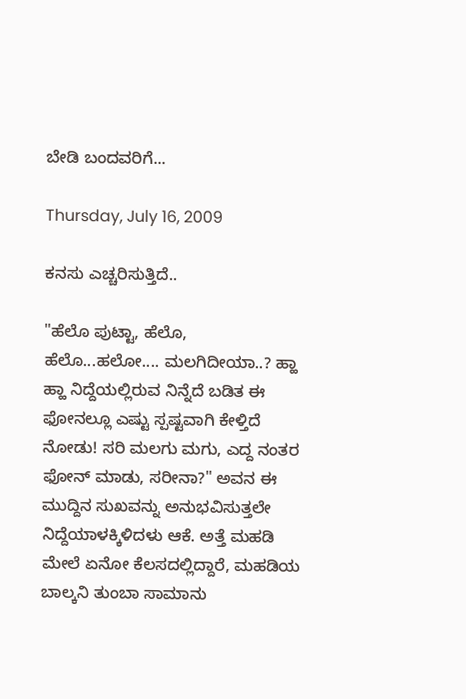ಬೇಡಿ ಬಂದವರಿಗೆ...

Thursday, July 16, 2009

ಕನಸು ಎಚ್ಚರಿಸುತ್ತಿದೆ..

"ಹೆಲೊ ಪುಟ್ಟಾ, ಹೆಲೊ, ಹೆಲೊ...ಹಲೋ.... ಮಲಗಿದೀಯಾ..? ಹ್ಹಾ ಹ್ಹಾ ನಿದ್ದೆಯಲ್ಲಿರುವ ನಿನ್ನೆದೆ ಬಡಿತ ಈ ಫೋನಲ್ಲೂ ಎಷ್ಟು ಸ್ಪಷ್ಟವಾಗಿ ಕೇಳ್ತಿದೆ ನೋಡು! ಸರಿ ಮಲಗು ಮಗು, ಎದ್ದ ನಂತರ ಫೋನ್ ಮಾಡು, ಸರೀನಾ?" ಅವನ ಈ ಮುದ್ದಿನ ಸುಖವನ್ನು ಅನುಭವಿಸುತ್ತಲೇ ನಿದ್ದೆಯಾಳಕ್ಕಿಳಿದಳು ಆಕೆ. ಅತ್ತೆ ಮಹಡಿ ಮೇಲೆ ಏನೋ ಕೆಲಸದಲ್ಲಿದ್ದಾರೆ, ಮಹಡಿಯ ಬಾಲ್ಕನಿ ತುಂಬಾ ಸಾಮಾನು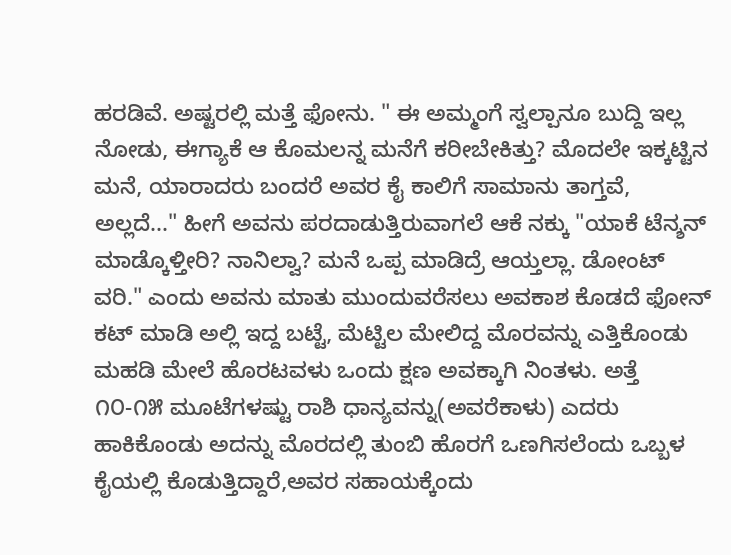ಹರಡಿವೆ. ಅಷ್ಟರಲ್ಲಿ ಮತ್ತೆ ಫೋನು. " ಈ ಅಮ್ಮಂಗೆ ಸ್ವಲ್ಪಾನೂ ಬುದ್ದಿ ಇಲ್ಲ ನೋಡು, ಈಗ್ಯಾಕೆ ಆ ಕೊಮಲನ್ನ ಮನೆಗೆ ಕರೀಬೇಕಿತ್ತು? ಮೊದಲೇ ಇಕ್ಕಟ್ಟಿನ ಮನೆ, ಯಾರಾದರು ಬಂದರೆ ಅವರ ಕೈ ಕಾಲಿಗೆ ಸಾಮಾನು ತಾಗ್ತವೆ, ಅಲ್ಲದೆ..." ಹೀಗೆ ಅವನು ಪರದಾಡುತ್ತಿರುವಾಗಲೆ ಆಕೆ ನಕ್ಕು "ಯಾಕೆ ಟೆನ್ಶನ್ ಮಾಡ್ಕೊಳ್ತೀರಿ? ನಾನಿಲ್ವಾ? ಮನೆ ಒಪ್ಪ ಮಾಡಿದ್ರೆ ಆಯ್ತಲ್ಲಾ. ಡೋಂಟ್ ವರಿ." ಎಂದು ಅವನು ಮಾತು ಮುಂದುವರೆಸಲು ಅವಕಾಶ ಕೊಡದೆ ಫೋನ್ ಕಟ್ ಮಾಡಿ ಅಲ್ಲಿ ಇದ್ದ ಬಟ್ಟೆ, ಮೆಟ್ಟಿಲ ಮೇಲಿದ್ದ ಮೊರವನ್ನು ಎತ್ತಿಕೊಂಡು ಮಹಡಿ ಮೇಲೆ ಹೊರಟವಳು ಒಂದು ಕ್ಷಣ ಅವಕ್ಕಾಗಿ ನಿಂತಳು. ಅತ್ತೆ ೧೦-೧೫ ಮೂಟೆಗಳಷ್ಟು ರಾಶಿ ಧಾನ್ಯವನ್ನು(ಅವರೆಕಾಳು) ಎದರು ಹಾಕಿಕೊಂಡು ಅದನ್ನು ಮೊರದಲ್ಲಿ ತುಂಬಿ ಹೊರಗೆ ಒಣಗಿಸಲೆಂದು ಒಬ್ಬಳ ಕೈಯಲ್ಲಿ ಕೊಡುತ್ತಿದ್ದಾರೆ,ಅವರ ಸಹಾಯಕ್ಕೆಂದು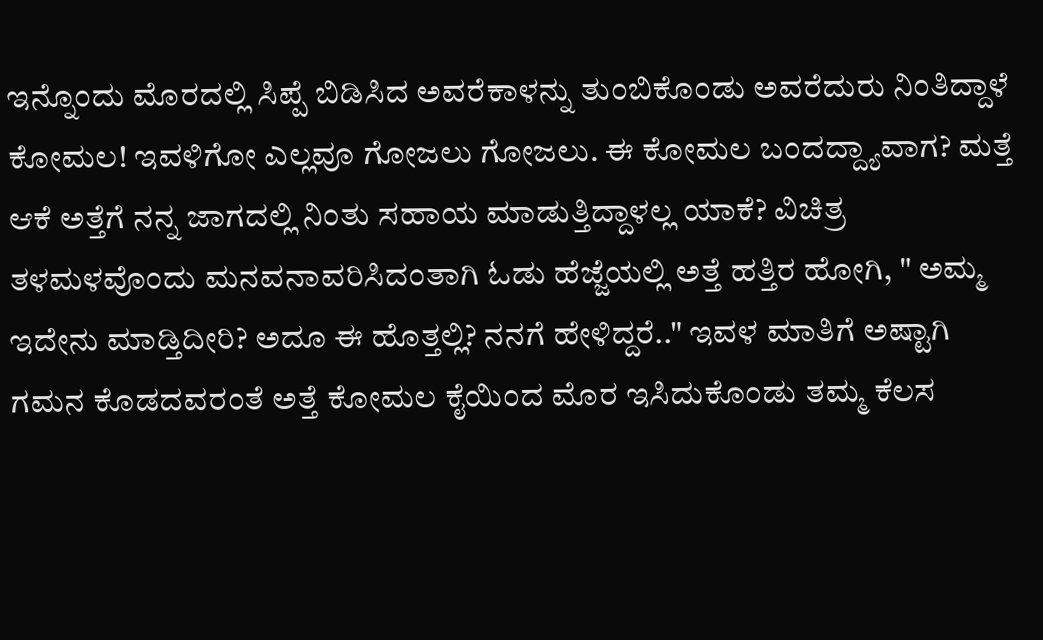ಇನ್ನೊಂದು ಮೊರದಲ್ಲಿ ಸಿಪ್ಪೆ ಬಿಡಿಸಿದ ಅವರೆಕಾಳನ್ನು ತುಂಬಿಕೊಂಡು ಅವರೆದುರು ನಿಂತಿದ್ದಾಳೆ ಕೋಮಲ! ಇವಳಿಗೋ ಎಲ್ಲವೂ ಗೋಜಲು ಗೋಜಲು. ಈ ಕೋಮಲ ಬಂದದ್ದ್ಯಾವಾಗ? ಮತ್ತೆ ಆಕೆ ಅತ್ತೆಗೆ ನನ್ನ ಜಾಗದಲ್ಲಿ ನಿಂತು ಸಹಾಯ ಮಾಡುತ್ತಿದ್ದಾಳಲ್ಲ ಯಾಕೆ? ವಿಚಿತ್ರ ತಳಮಳವೊಂದು ಮನವನಾವರಿಸಿದಂತಾಗಿ ಓಡು ಹೆಜ್ಜೆಯಲ್ಲಿ ಅತ್ತೆ ಹತ್ತಿರ ಹೋಗಿ, " ಅಮ್ಮ ಇದೇನು ಮಾಡ್ತಿದೀರಿ? ಅದೂ ಈ ಹೊತ್ತಲ್ಲಿ? ನನಗೆ ಹೇಳಿದ್ದರೆ.." ಇವಳ ಮಾತಿಗೆ ಅಷ್ಟಾಗಿ ಗಮನ ಕೊಡದವರಂತೆ ಅತ್ತೆ ಕೋಮಲ ಕೈಯಿಂದ ಮೊರ ಇಸಿದುಕೊಂಡು ತಮ್ಮ ಕೆಲಸ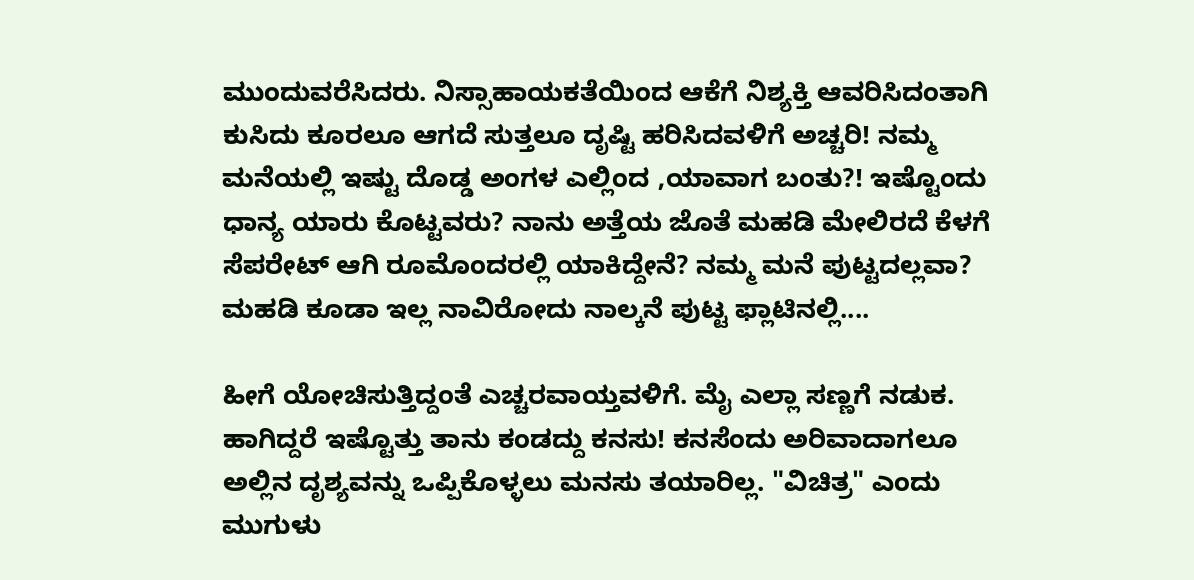ಮುಂದುವರೆಸಿದರು. ನಿಸ್ಸಾಹಾಯಕತೆಯಿಂದ ಆಕೆಗೆ ನಿಶ್ಯಕ್ತಿ ಆವರಿಸಿದಂತಾಗಿ ಕುಸಿದು ಕೂರಲೂ ಆಗದೆ ಸುತ್ತಲೂ ದೃಷ್ಟಿ ಹರಿಸಿದವಳಿಗೆ ಅಚ್ಚರಿ! ನಮ್ಮ ಮನೆಯಲ್ಲಿ ಇಷ್ಟು ದೊಡ್ಡ ಅಂಗಳ ಎಲ್ಲಿಂದ ,ಯಾವಾಗ ಬಂತು?! ಇಷ್ಟೊಂದು ಧಾನ್ಯ ಯಾರು ಕೊಟ್ಟವರು? ನಾನು ಅತ್ತೆಯ ಜೊತೆ ಮಹಡಿ ಮೇಲಿರದೆ ಕೆಳಗೆ ಸೆಪರೇಟ್ ಆಗಿ ರೂಮೊಂದರಲ್ಲಿ ಯಾಕಿದ್ದೇನೆ? ನಮ್ಮ ಮನೆ ಪುಟ್ಟದಲ್ಲವಾ? ಮಹಡಿ ಕೂಡಾ ಇಲ್ಲ ನಾವಿರೋದು ನಾಲ್ಕನೆ ಪುಟ್ಟ ಫ್ಲಾಟಿನಲ್ಲಿ....

ಹೀಗೆ ಯೋಚಿಸುತ್ತಿದ್ದಂತೆ ಎಚ್ಚರವಾಯ್ತವಳಿಗೆ. ಮೈ ಎಲ್ಲಾ ಸಣ್ಣಗೆ ನಡುಕ. ಹಾಗಿದ್ದರೆ ಇಷ್ಟೊತ್ತು ತಾನು ಕಂಡದ್ದು ಕನಸು! ಕನಸೆಂದು ಅರಿವಾದಾಗಲೂ ಅಲ್ಲಿನ ದೃಶ್ಯವನ್ನು ಒಪ್ಪಿಕೊಳ್ಳಲು ಮನಸು ತಯಾರಿಲ್ಲ. "ವಿಚಿತ್ರ" ಎಂದು ಮುಗುಳು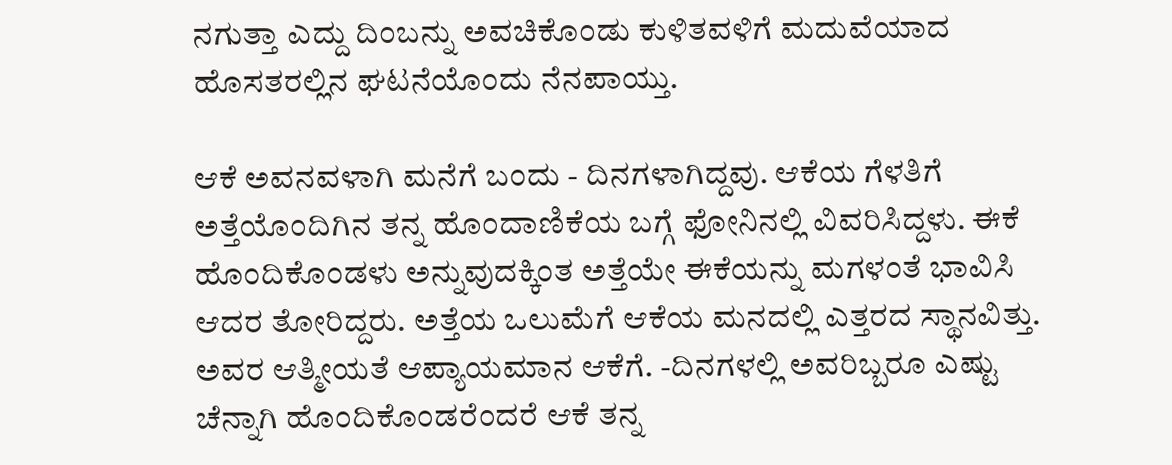ನಗುತ್ತಾ ಎದ್ದು ದಿಂಬನ್ನು ಅವಚಿಕೊಂಡು ಕುಳಿತವಳಿಗೆ ಮದುವೆಯಾದ ಹೊಸತರಲ್ಲಿನ ಘಟನೆಯೊಂದು ನೆನಪಾಯ್ತು.

ಆಕೆ ಅವನವಳಾಗಿ ಮನೆಗೆ ಬಂದು - ದಿನಗಳಾಗಿದ್ದವು. ಆಕೆಯ ಗೆಳತಿಗೆ ಅತ್ತೆಯೊಂದಿಗಿನ ತನ್ನ ಹೊಂದಾಣಿಕೆಯ ಬಗ್ಗೆ ಫೋನಿನಲ್ಲಿ ವಿವರಿಸಿದ್ದಳು. ಈಕೆ ಹೊಂದಿಕೊಂಡಳು ಅನ್ನುವುದಕ್ಕಿಂತ ಅತ್ತೆಯೇ ಈಕೆಯನ್ನು ಮಗಳಂತೆ ಭಾವಿಸಿ ಆದರ ತೋರಿದ್ದರು. ಅತ್ತೆಯ ಒಲುಮೆಗೆ ಆಕೆಯ ಮನದಲ್ಲಿ ಎತ್ತರದ ಸ್ಥಾನವಿತ್ತು. ಅವರ ಆತ್ಮೀಯತೆ ಆಪ್ಯಾಯಮಾನ ಆಕೆಗೆ. -ದಿನಗಳಲ್ಲಿ ಅವರಿಬ್ಬರೂ ಎಷ್ಟು ಚೆನ್ನಾಗಿ ಹೊಂದಿಕೊಂಡರೆಂದರೆ ಆಕೆ ತನ್ನ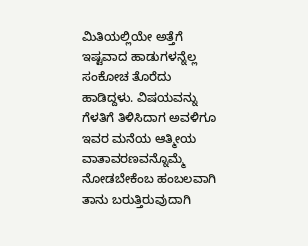ಮಿತಿಯಲ್ಲಿಯೇ ಅತ್ತೆಗೆ ಇಷ್ಟವಾದ ಹಾಡುಗಳನ್ನೆಲ್ಲ ಸಂಕೋಚ ತೊರೆದು ಹಾಡಿದ್ದಳು. ವಿಷಯವನ್ನು ಗೆಳತಿಗೆ ತಿಳಿಸಿದಾಗ ಅವಳಿಗೂ ಇವರ ಮನೆಯ ಆತ್ಮೀಯ ವಾತಾವರಣವನ್ನೊಮ್ಮೆ ನೋಡಬೇಕೆಂಬ ಹಂಬಲವಾಗಿ ತಾನು ಬರುತ್ತಿರುವುದಾಗಿ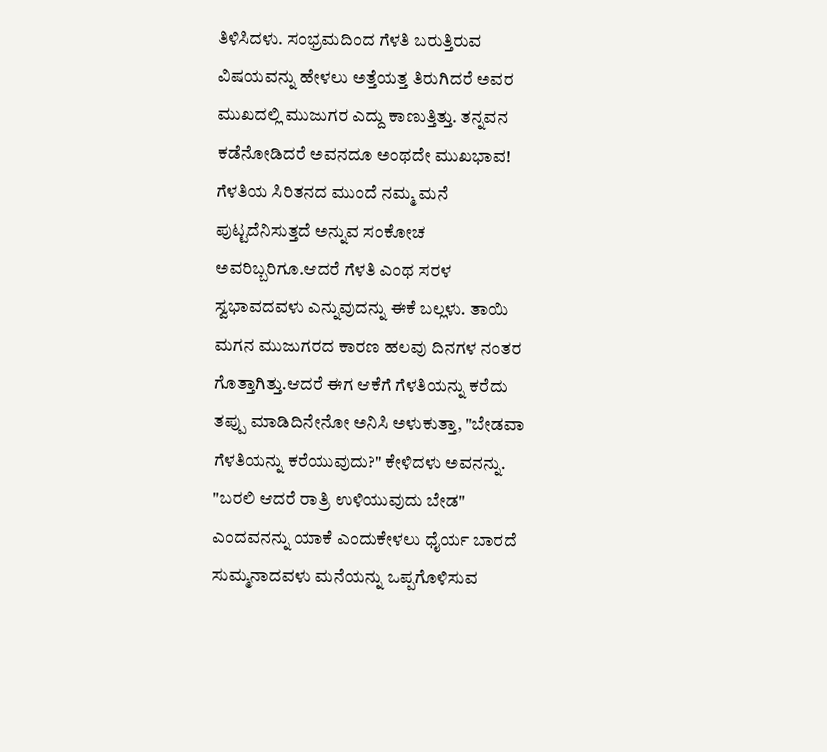ತಿಳಿಸಿದಳು. ಸಂಭ್ರಮದಿಂದ ಗೆಳತಿ ಬರುತ್ತಿರುವ ವಿಷಯವನ್ನು ಹೇಳಲು ಅತ್ತೆಯತ್ತ ತಿರುಗಿದರೆ ಅವರ ಮುಖದಲ್ಲಿ ಮುಜುಗರ ಎದ್ದು ಕಾಣುತ್ತಿತ್ತು. ತನ್ನವನ ಕಡೆನೋಡಿದರೆ ಅವನದೂ ಅಂಥದೇ ಮುಖಭಾವ! ಗೆಳತಿಯ ಸಿರಿತನದ ಮುಂದೆ ನಮ್ಮ ಮನೆ ಪುಟ್ಟದೆನಿಸುತ್ತದೆ ಅನ್ನುವ ಸಂಕೋಚ ಅವರಿಬ್ಬರಿಗೂ.ಆದರೆ ಗೆಳತಿ ಎಂಥ ಸರಳ ಸ್ವಭಾವದವಳು ಎನ್ನುವುದನ್ನು ಈಕೆ ಬಲ್ಲಳು. ತಾಯಿ ಮಗನ ಮುಜುಗರದ ಕಾರಣ ಹಲವು ದಿನಗಳ ನಂತರ ಗೊತ್ತಾಗಿತ್ತು.ಆದರೆ ಈಗ ಆಕೆಗೆ ಗೆಳತಿಯನ್ನು ಕರೆದು ತಪ್ಪು ಮಾಡಿದಿನೇನೋ ಅನಿಸಿ ಅಳುಕುತ್ತಾ, "ಬೇಡವಾ ಗೆಳತಿಯನ್ನು ಕರೆಯುವುದು?" ಕೇಳಿದಳು ಅವನನ್ನು. "ಬರಲಿ ಆದರೆ ರಾತ್ರಿ ಉಳಿಯುವುದು ಬೇಡ" ಎಂದವನನ್ನು ಯಾಕೆ ಎಂದುಕೇಳಲು ಧೈರ್ಯ ಬಾರದೆ ಸುಮ್ಮನಾದವಳು ಮನೆಯನ್ನು ಒಪ್ಪಗೊಳಿಸುವ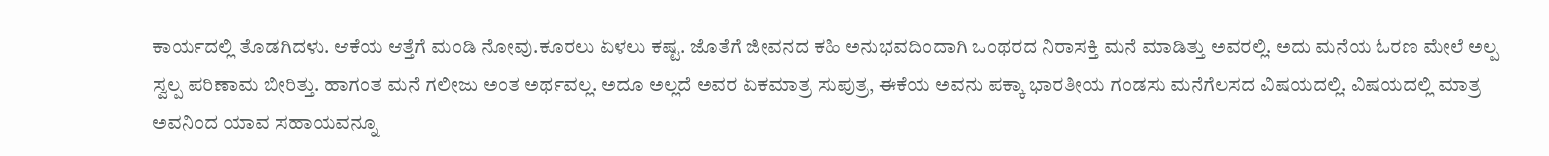ಕಾರ್ಯದಲ್ಲಿ ತೊಡಗಿದಳು. ಆಕೆಯ ಆತ್ತೆಗೆ ಮಂಡಿ ನೋವು.ಕೂರಲು ಏಳಲು ಕಷ್ಟ. ಜೊತೆಗೆ ಜೀವನದ ಕಹಿ ಅನುಭವದಿಂದಾಗಿ ಒಂಥರದ ನಿರಾಸಕ್ತಿ ಮನೆ ಮಾಡಿತ್ತು ಅವರಲ್ಲಿ. ಅದು ಮನೆಯ ಓರಣ ಮೇಲೆ ಅಲ್ಪ ಸ್ವಲ್ಪ ಪರಿಣಾಮ ಬೀರಿತ್ತು. ಹಾಗಂತ ಮನೆ ಗಲೀಜು ಅಂತ ಅರ್ಥವಲ್ಲ. ಅದೂ ಅಲ್ಲದೆ ಅವರ ಏಕಮಾತ್ರ ಸುಪುತ್ರ, ಈಕೆಯ ಅವನು ಪಕ್ಕಾ ಭಾರತೀಯ ಗಂಡಸು ಮನೆಗೆಲಸದ ವಿಷಯದಲ್ಲಿ. ವಿಷಯದಲ್ಲಿ ಮಾತ್ರ ಅವನಿಂದ ಯಾವ ಸಹಾಯವನ್ನೂ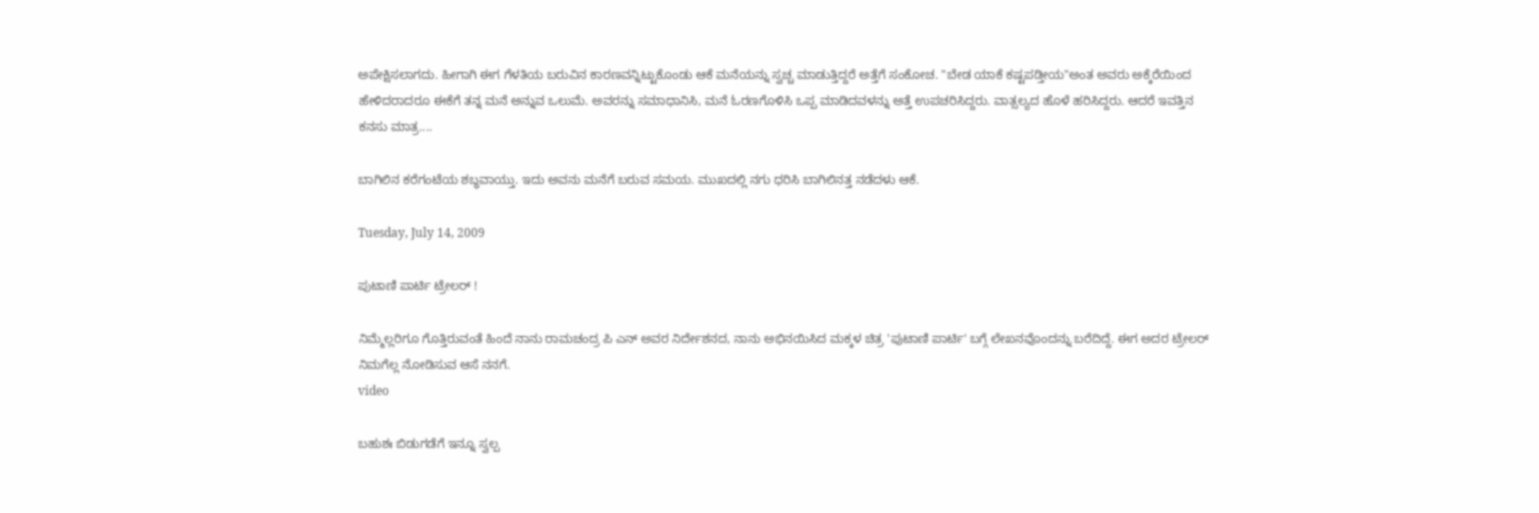ಅಪೇಕ್ಷಿಸಲಾಗದು. ಹೀಗಾಗಿ ಈಗ ಗೆಳತಿಯ ಬರುವಿನ ಕಾರಣವನ್ನಿಟ್ಟುಕೊಂಡು ಆಕೆ ಮನೆಯನ್ನು ಸ್ವಚ್ಚ ಮಾಡುತ್ತಿದ್ದರೆ ಅತ್ತೆಗೆ ಸಂಕೋಚ. "ಬೇಡ ಯಾಕೆ ಕಷ್ಟಪಡ್ತೀಯ"ಅಂತ ಅವರು ಅಕ್ಕೆರೆಯಿಂದ ಹೇಳಿದರಾದರೂ ಈಕೆಗೆ ತನ್ನ ಮನೆ ಅನ್ನುವ ಒಲುಮೆ. ಅವರನ್ನು ಸಮಾಧಾನಿಸಿ, ಮನೆ ಓರಣಗೊಳಿಸಿ ಒಪ್ಪ ಮಾಡಿದವಳನ್ನು ಅತ್ತೆ ಉಪಚರಿಸಿದ್ದರು. ವಾತ್ಸಲ್ಯದ ಹೊಳೆ ಹರಿಸಿದ್ದರು. ಆದರೆ ಇವತ್ತಿನ ಕನಸು ಮಾತ್ರ....

ಬಾಗಿಲಿನ ಕರೆಗಂಟೆಯ ಶಬ್ಧವಾಯ್ತು. ಇದು ಅವನು ಮನೆಗೆ ಬರುವ ಸಮಯ. ಮುಖದಲ್ಲಿ ನಗು ಧರಿಸಿ ಬಾಗಿಲಿನತ್ತ ನಡೆದಳು ಆಕೆ.

Tuesday, July 14, 2009

ಪುಟಾಣಿ ಪಾರ್ಟಿ ಟ್ರೇಲರ್ !

ನಿಮ್ಮೆಲ್ಲರಿಗೂ ಗೊತ್ತಿರುವಂತೆ ಹಿಂದೆ ನಾನು ರಾಮಚಂದ್ರ ಪಿ ಎನ್ ಅವರ ನಿರ್ದೇಶನದ, ನಾನು ಅಭಿನಯಿಸಿದ ಮಕ್ಕಳ ಚಿತ್ರ 'ಪುಟಾಣಿ ಪಾರ್ಟಿ' ಬಗ್ಗೆ ಲೇಖನವೊಂದನ್ನು ಬರೆದಿದ್ದೆ. ಈಗ ಅದರ ಟ್ರೇಲರ್ ನಿಮಗೆಲ್ಲ ನೋಡಿಸುವ ಆಸೆ ನನಗೆ.
video

ಬಹುಶಃ ಬಿಡುಗಡೆಗೆ ಇನ್ನೂ ಸ್ವಲ್ಪ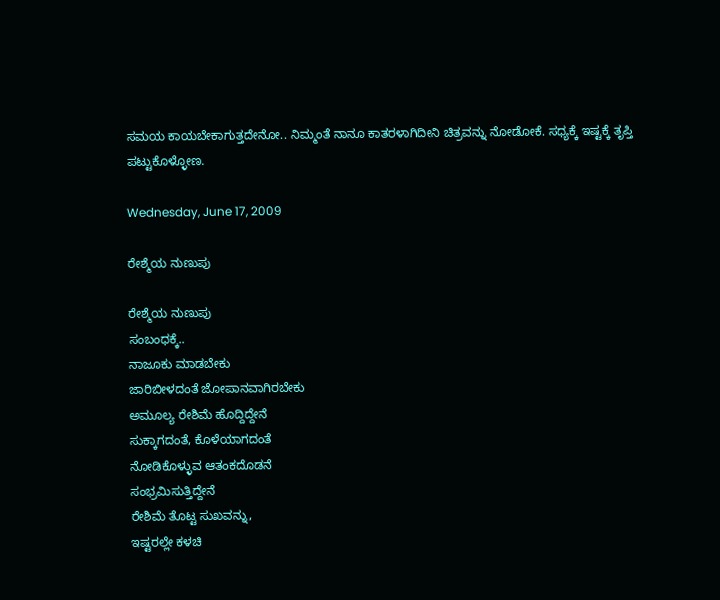ಸಮಯ ಕಾಯಬೇಕಾಗುತ್ತದೇನೋ.. ನಿಮ್ಮಂತೆ ನಾನೂ ಕಾತರಳಾಗಿದೀನಿ ಚಿತ್ರವನ್ನು ನೋಡೋಕೆ. ಸಧ್ಯಕ್ಕೆ ಇಷ್ಟಕ್ಕೆ ತೃಪ್ತಿ ಪಟ್ಟುಕೊಳ್ಳೋಣ.

Wednesday, June 17, 2009

ರೇಶ್ಮೆಯ ನುಣುಪು

ರೇಶ್ಮೆಯ ನುಣುಪು
ಸಂಬಂಧಕ್ಕೆ..
ನಾಜೂಕು ಮಾಡಬೇಕು
ಜಾರಿಬೀಳದಂತೆ ಜೋಪಾನವಾಗಿರಬೇಕು
ಅಮೂಲ್ಯ ರೇಶಿಮೆ ಹೊದ್ದಿದ್ದೇನೆ
ಸುಕ್ಕಾಗದಂತೆ, ಕೊಳೆಯಾಗದಂತೆ
ನೋಡಿಕೊಳ್ಳುವ ಆತಂಕದೊಡನೆ
ಸಂಭ್ರಮಿಸುತ್ತಿದ್ದೇನೆ
ರೇಶಿಮೆ ತೊಟ್ಟ ಸುಖವನ್ನು,
ಇಷ್ಟರಲ್ಲೇ ಕಳಚಿ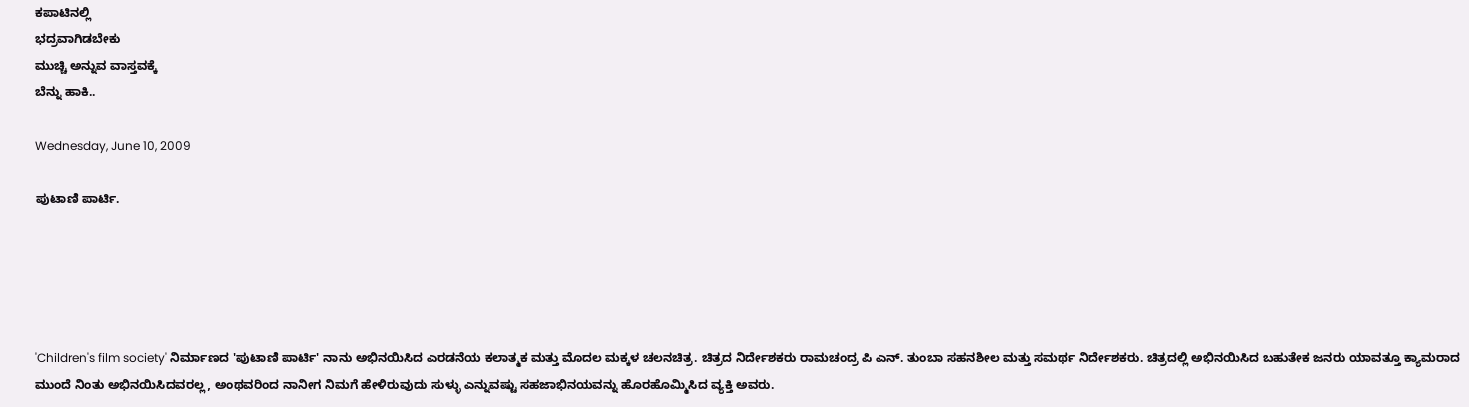ಕಪಾಟಿನಲ್ಲಿ
ಭದ್ರವಾಗಿಡಬೇಕು
ಮುಚ್ಚಿ ಅನ್ನುವ ವಾಸ್ತವಕ್ಕೆ
ಬೆನ್ನು ಹಾಕಿ..

Wednesday, June 10, 2009

ಪುಟಾಣಿ ಪಾರ್ಟಿ.





'Children's film society' ನಿರ್ಮಾಣದ 'ಪುಟಾಣಿ ಪಾರ್ಟಿ' ನಾನು ಅಭಿನಯಿಸಿದ ಎರಡನೆಯ ಕಲಾತ್ಮಕ ಮತ್ತು ಮೊದಲ ಮಕ್ಕಳ ಚಲನಚಿತ್ರ. ಚಿತ್ರದ ನಿರ್ದೇಶಕರು ರಾಮಚಂದ್ರ ಪಿ ಎನ್. ತುಂಬಾ ಸಹನಶೀಲ ಮತ್ತು ಸಮರ್ಥ ನಿರ್ದೇಶಕರು. ಚಿತ್ರದಲ್ಲಿ ಅಭಿನಯಿಸಿದ ಬಹುತೇಕ ಜನರು ಯಾವತ್ತೂ ಕ್ಯಾಮರಾದ ಮುಂದೆ ನಿಂತು ಅಭಿನಯಿಸಿದವರಲ್ಲ, ಅಂಥವರಿಂದ ನಾನೀಗ ನಿಮಗೆ ಹೇಳಿರುವುದು ಸುಳ್ಳು ಎನ್ನುವಷ್ಟು ಸಹಜಾಭಿನಯವನ್ನು ಹೊರಹೊಮ್ಮಿಸಿದ ವ್ಯಕ್ತಿ ಅವರು.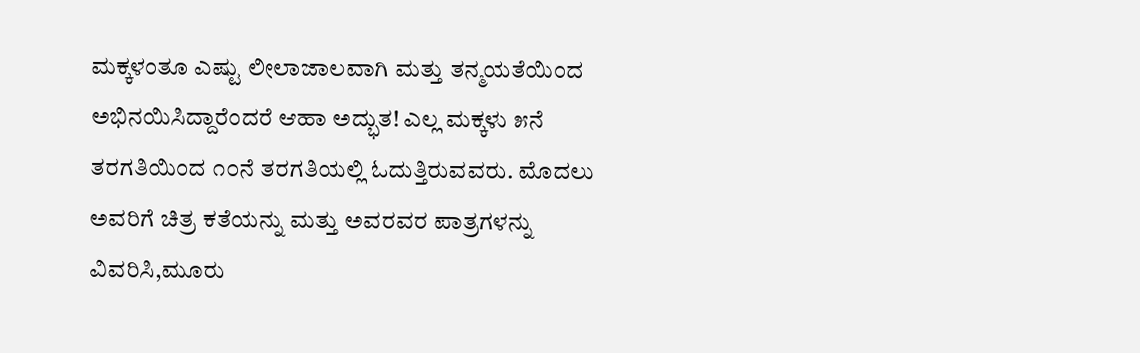ಮಕ್ಕಳಂತೂ ಎಷ್ಟು ಲೀಲಾಜಾಲವಾಗಿ ಮತ್ತು ತನ್ಮಯತೆಯಿಂದ ಅಭಿನಯಿಸಿದ್ದಾರೆಂದರೆ ಆಹಾ ಅದ್ಭುತ! ಎಲ್ಲ ಮಕ್ಕಳು ೫ನೆ ತರಗತಿಯಿಂದ ೧೦ನೆ ತರಗತಿಯಲ್ಲಿ ಓದುತ್ತಿರುವವರು. ಮೊದಲು ಅವರಿಗೆ ಚಿತ್ರ ಕತೆಯನ್ನು ಮತ್ತು ಅವರವರ ಪಾತ್ರಗಳನ್ನು ವಿವರಿಸಿ,ಮೂರು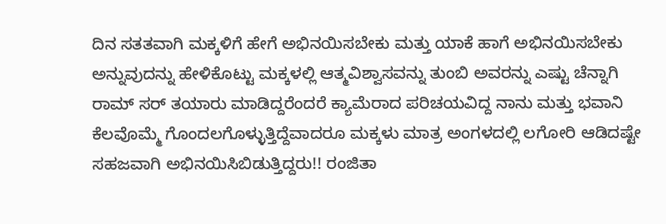ದಿನ ಸತತವಾಗಿ ಮಕ್ಕಳಿಗೆ ಹೇಗೆ ಅಭಿನಯಿಸಬೇಕು ಮತ್ತು ಯಾಕೆ ಹಾಗೆ ಅಭಿನಯಿಸಬೇಕು ಅನ್ನುವುದನ್ನು ಹೇಳಿಕೊಟ್ಟು ಮಕ್ಕಳಲ್ಲಿ ಆತ್ಮವಿಶ್ವಾಸವನ್ನು ತುಂಬಿ ಅವರನ್ನು ಎಷ್ಟು ಚೆನ್ನಾಗಿ ರಾಮ್ ಸರ್ ತಯಾರು ಮಾಡಿದ್ದರೆಂದರೆ ಕ್ಯಾಮೆರಾದ ಪರಿಚಯವಿದ್ದ ನಾನು ಮತ್ತು ಭವಾನಿ ಕೆಲವೊಮ್ಮೆ ಗೊಂದಲಗೊಳ್ಳುತ್ತಿದ್ದೆವಾದರೂ ಮಕ್ಕಳು ಮಾತ್ರ ಅಂಗಳದಲ್ಲಿ ಲಗೋರಿ ಆಡಿದಷ್ಟೇ ಸಹಜವಾಗಿ ಅಭಿನಯಿಸಿಬಿಡುತ್ತಿದ್ದರು!! ರಂಜಿತಾ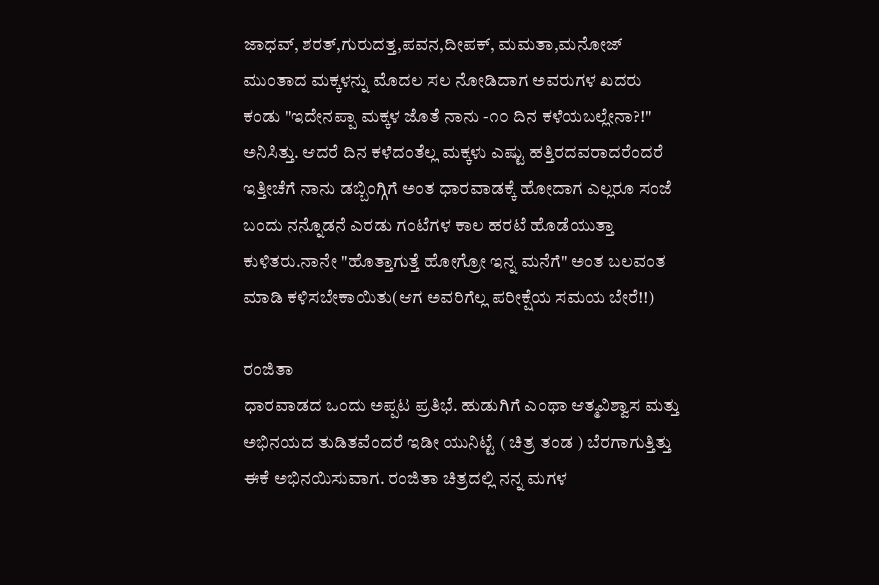ಜಾಧವ್, ಶರತ್,ಗುರುದತ್ತ,ಪವನ,ದೀಪಕ್, ಮಮತಾ,ಮನೋಜ್ ಮುಂತಾದ ಮಕ್ಕಳನ್ನು ಮೊದಲ ಸಲ ನೋಡಿದಾಗ ಅವರುಗಳ ಖದರು ಕಂಡು "ಇದೇನಪ್ಪಾ ಮಕ್ಕಳ ಜೊತೆ ನಾನು -೧೦ ದಿನ ಕಳೆಯಬಲ್ಲೇನಾ?!" ಅನಿಸಿತ್ತು. ಆದರೆ ದಿನ ಕಳೆದಂತೆಲ್ಲ ಮಕ್ಕಳು ಎಷ್ಟು ಹತ್ತಿರದವರಾದರೆಂದರೆ ಇತ್ತೀಚೆಗೆ ನಾನು ಡಬ್ಬಿಂಗ್ಗಿಗೆ ಅಂತ ಧಾರವಾಡಕ್ಕೆ ಹೋದಾಗ ಎಲ್ಲರೂ ಸಂಜೆ ಬಂದು ನನ್ನೊಡನೆ ಎರಡು ಗಂಟೆಗಳ ಕಾಲ ಹರಟೆ ಹೊಡೆಯುತ್ತಾ ಕುಳಿತರು.ನಾನೇ "ಹೊತ್ತಾಗುತ್ತೆ ಹೋಗ್ರೋ ಇನ್ನ ಮನೆಗೆ" ಅಂತ ಬಲವಂತ ಮಾಡಿ ಕಳಿಸಬೇಕಾಯಿತು(ಆಗ ಅವರಿಗೆಲ್ಲ ಪರೀಕ್ಷೆಯ ಸಮಯ ಬೇರೆ!!)

ರಂಜಿತಾ
ಧಾರವಾಡದ ಒಂದು ಅಪ್ಪಟ ಪ್ರತಿಭೆ. ಹುಡುಗಿಗೆ ಎಂಥಾ ಆತ್ಮವಿಶ್ವಾಸ ಮತ್ತು ಅಭಿನಯದ ತುಡಿತವೆಂದರೆ ಇಡೀ ಯುನಿಟ್ಟೆ ( ಚಿತ್ರ ತಂಡ ) ಬೆರಗಾಗುತ್ತಿತ್ತು ಈಕೆ ಅಭಿನಯಿಸುವಾಗ. ರಂಜಿತಾ ಚಿತ್ರದಲ್ಲಿ ನನ್ನ ಮಗಳ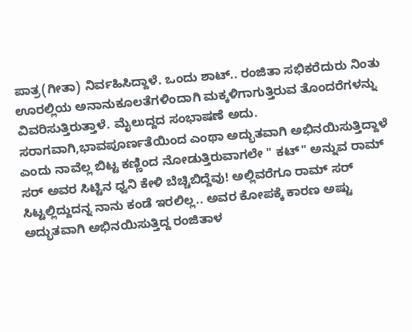ಪಾತ್ರ(ಗೀತಾ) ನಿರ್ವಹಿಸಿದ್ದಾಳೆ. ಒಂದು ಶಾಟ್.. ರಂಜಿತಾ ಸಭಿಕರೆದುರು ನಿಂತು ಊರಲ್ಲಿಯ ಅನಾನುಕೂಲತೆಗಳಿಂದಾಗಿ ಮಕ್ಕಳಿಗಾಗುತ್ತಿರುವ ತೊಂದರೆಗಳನ್ನು ವಿವರಿಸುತ್ತಿರುತ್ತಾಳೆ. ಮೈಲುದ್ದದ ಸಂಭಾಷಣೆ ಅದು. ಸರಾಗವಾಗಿ,ಭಾವಪೂರ್ಣತೆಯಿಂದ ಎಂಥಾ ಅದ್ಭುತವಾಗಿ ಅಭಿನಯಿಸುತ್ತಿದ್ದಾಳೆ ಎಂದು ನಾವೆಲ್ಲ ಬಿಟ್ಟ ಕಣ್ಣಿಂದ ನೋಡುತ್ತಿರುವಾಗಲೇ " ಕಟ್" ಅನ್ನುವ ರಾಮ್ ಸರ್ ಅವರ ಸಿಟ್ಟಿನ ಧ್ವನಿ ಕೇಳಿ ಬೆಚ್ಚಿಬಿದ್ದೆವು! ಅಲ್ಲಿವರೆಗೂ ರಾಮ್ ಸರ್ ಸಿಟ್ಟಲ್ಲಿದ್ದುದನ್ನ ನಾನು ಕಂಡೆ ಇರಲಿಲ್ಲ.. ಅವರ ಕೋಪಕ್ಕೆ ಕಾರಣ ಅಷ್ಟು ಅದ್ಭುತವಾಗಿ ಅಭಿನಯಿಸುತ್ತಿದ್ದ ರಂಜಿತಾಳ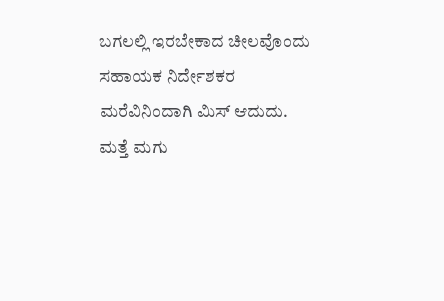ಬಗಲಲ್ಲಿ ಇರಬೇಕಾದ ಚೀಲವೊಂದು ಸಹಾಯಕ ನಿರ್ದೇಶಕರ ಮರೆವಿನಿಂದಾಗಿ ಮಿಸ್ ಆದುದು. ಮತ್ತೆ ಮಗು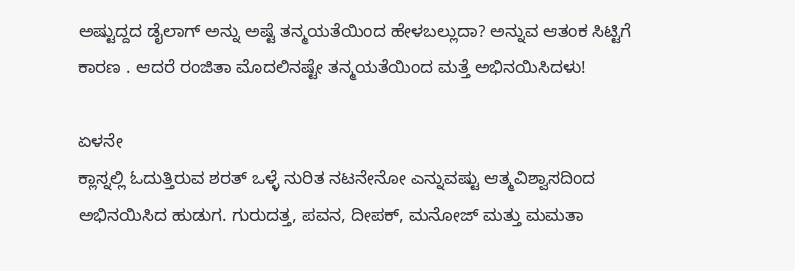ಅಷ್ಟುದ್ದದ ಡೈಲಾಗ್ ಅನ್ನು ಅಷ್ಟೆ ತನ್ಮಯತೆಯಿಂದ ಹೇಳಬಲ್ಲುದಾ? ಅನ್ನುವ ಆತಂಕ ಸಿಟ್ಟಿಗೆ ಕಾರಣ . ಆದರೆ ರಂಜಿತಾ ಮೊದಲಿನಷ್ಟೇ ತನ್ಮಯತೆಯಿಂದ ಮತ್ತೆ ಅಭಿನಯಿಸಿದಳು!

ಏಳನೇ
ಕ್ಲಾಸ್ನಲ್ಲಿ ಓದುತ್ತಿರುವ ಶರತ್ ಒಳ್ಳೆ ನುರಿತ ನಟನೇನೋ ಎನ್ನುವಷ್ಟು ಆತ್ಮವಿಶ್ವಾಸದಿಂದ ಅಭಿನಯಿಸಿದ ಹುಡುಗ. ಗುರುದತ್ತ, ಪವನ, ದೀಪಕ್, ಮನೋಜ್ ಮತ್ತು ಮಮತಾ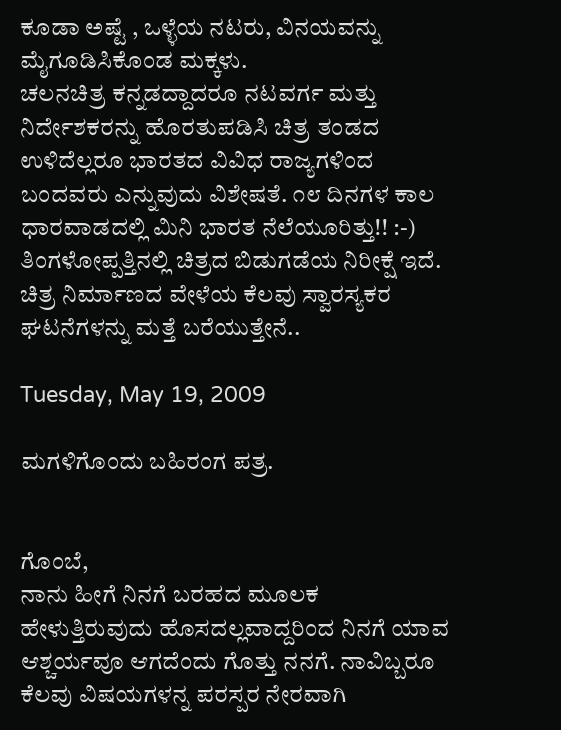ಕೂಡಾ ಅಷ್ಟೆ , ಒಳ್ಳೆಯ ನಟರು, ವಿನಯವನ್ನು ಮೈಗೂಡಿಸಿಕೊಂಡ ಮಕ್ಕಳು.
ಚಲನಚಿತ್ರ ಕನ್ನಡದ್ದಾದರೂ ನಟವರ್ಗ ಮತ್ತು ನಿರ್ದೇಶಕರನ್ನು ಹೊರತುಪಡಿಸಿ ಚಿತ್ರ ತಂಡದ ಉಳಿದೆಲ್ಲರೂ ಭಾರತದ ವಿವಿಧ ರಾಜ್ಯಗಳಿಂದ ಬಂದವರು ಎನ್ನುವುದು ವಿಶೇಷತೆ. ೧೮ ದಿನಗಳ ಕಾಲ ಧಾರವಾಡದಲ್ಲಿ ಮಿನಿ ಭಾರತ ನೆಲೆಯೂರಿತ್ತು!! :-)
ತಿಂಗಳೋಪ್ಪತ್ತಿನಲ್ಲಿ ಚಿತ್ರದ ಬಿಡುಗಡೆಯ ನಿರೀಕ್ಷೆ ಇದೆ. ಚಿತ್ರ ನಿರ್ಮಾಣದ ವೇಳೆಯ ಕೆಲವು ಸ್ವಾರಸ್ಯಕರ ಘಟನೆಗಳನ್ನು ಮತ್ತೆ ಬರೆಯುತ್ತೇನೆ..

Tuesday, May 19, 2009

ಮಗಳಿಗೊಂದು ಬಹಿರಂಗ ಪತ್ರ.


ಗೊಂಬೆ,
ನಾನು ಹೀಗೆ ನಿನಗೆ ಬರಹದ ಮೂಲಕ ಹೇಳುತ್ತಿರುವುದು ಹೊಸದಲ್ಲವಾದ್ದರಿಂದ ನಿನಗೆ ಯಾವ ಆಶ್ಚರ್ಯವೂ ಆಗದೆಂದು ಗೊತ್ತು ನನಗೆ. ನಾವಿಬ್ಬರೂ ಕೆಲವು ವಿಷಯಗಳನ್ನ ಪರಸ್ಪರ ನೇರವಾಗಿ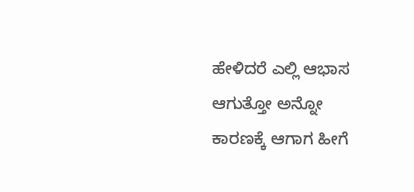ಹೇಳಿದರೆ ಎಲ್ಲಿ ಆಭಾಸ ಆಗುತ್ತೋ ಅನ್ನೋ ಕಾರಣಕ್ಕೆ ಆಗಾಗ ಹೀಗೆ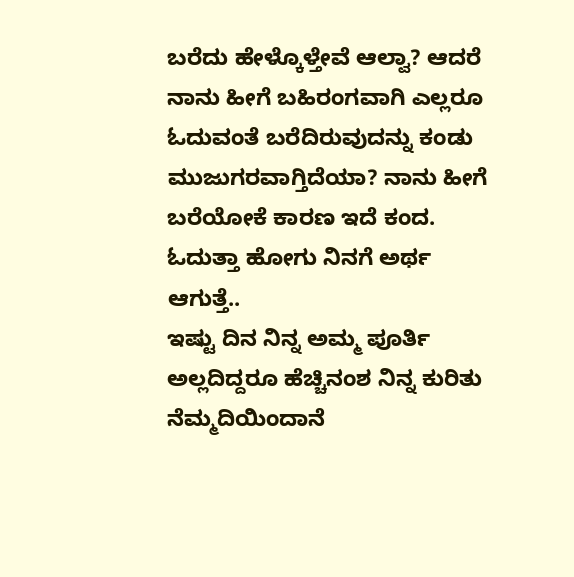ಬರೆದು ಹೇಳ್ಕೊಳ್ತೇವೆ ಆಲ್ವಾ? ಆದರೆ ನಾನು ಹೀಗೆ ಬಹಿರಂಗವಾಗಿ ಎಲ್ಲರೂ ಓದುವಂತೆ ಬರೆದಿರುವುದನ್ನು ಕಂಡು ಮುಜುಗರವಾಗ್ತಿದೆಯಾ? ನಾನು ಹೀಗೆ ಬರೆಯೋಕೆ ಕಾರಣ ಇದೆ ಕಂದ. ಓದುತ್ತಾ ಹೋಗು ನಿನಗೆ ಅರ್ಥ ಆಗುತ್ತೆ..
ಇಷ್ಟು ದಿನ ನಿನ್ನ ಅಮ್ಮ ಪೂರ್ತಿ ಅಲ್ಲದಿದ್ದರೂ ಹೆಚ್ಚಿನಂಶ ನಿನ್ನ ಕುರಿತು ನೆಮ್ಮದಿಯಿಂದಾನೆ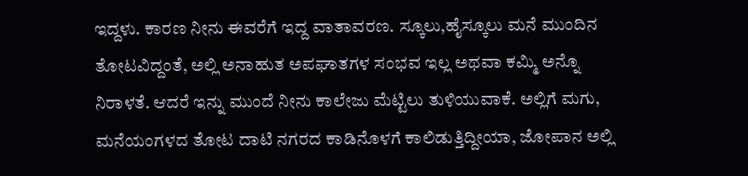ಇದ್ದಳು. ಕಾರಣ ನೀನು ಈವರೆಗೆ ಇದ್ದ ವಾತಾವರಣ. ಸ್ಕೂಲು,ಹೈಸ್ಕೂಲು ಮನೆ ಮುಂದಿನ ತೋಟವಿದ್ದಂತೆ, ಅಲ್ಲಿ ಅನಾಹುತ ಅಪಘಾತಗಳ ಸಂಭವ ಇಲ್ಲ ಅಥವಾ ಕಮ್ಮಿ ಅನ್ನೊ ನಿರಾಳತೆ. ಆದರೆ ಇನ್ನು ಮುಂದೆ ನೀನು ಕಾಲೇಜು ಮೆಟ್ಟಿಲು ತುಳಿಯುವಾಕೆ. ಅಲ್ಲಿಗೆ ಮಗು, ಮನೆಯಂಗಳದ ತೋಟ ದಾಟಿ ನಗರದ ಕಾಡಿನೊಳಗೆ ಕಾಲಿಡುತ್ತಿದ್ದೀಯಾ, ಜೋಪಾನ ಅಲ್ಲಿ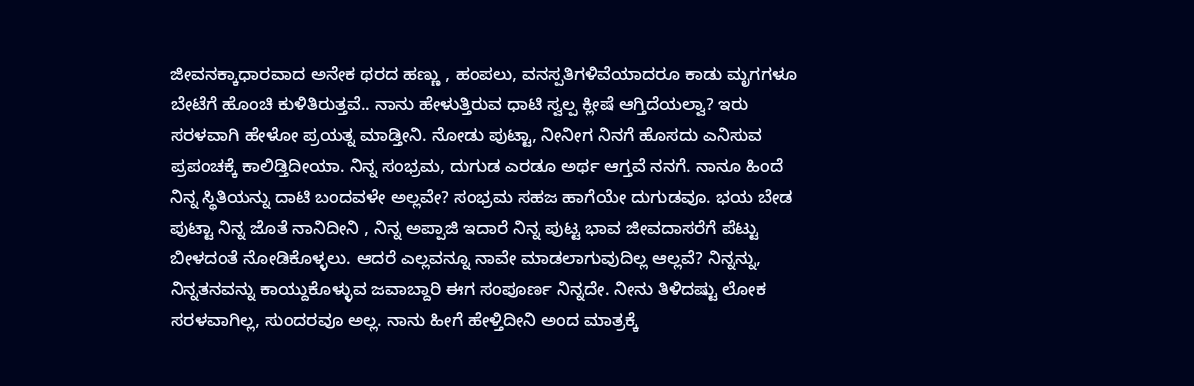ಜೀವನಕ್ಕಾಧಾರವಾದ ಅನೇಕ ಥರದ ಹಣ್ಣು , ಹಂಪಲು, ವನಸ್ಪತಿಗಳಿವೆಯಾದರೂ ಕಾಡು ಮೃಗಗಳೂ ಬೇಟೆಗೆ ಹೊಂಚಿ ಕುಳಿತಿರುತ್ತವೆ.. ನಾನು ಹೇಳುತ್ತಿರುವ ಧಾಟಿ ಸ್ವಲ್ಪ ಕ್ಲೀಷೆ ಆಗ್ತಿದೆಯಲ್ವಾ? ಇರು ಸರಳವಾಗಿ ಹೇಳೋ ಪ್ರಯತ್ನ ಮಾಡ್ತೀನಿ. ನೋಡು ಪುಟ್ಟಾ, ನೀನೀಗ ನಿನಗೆ ಹೊಸದು ಎನಿಸುವ ಪ್ರಪಂಚಕ್ಕೆ ಕಾಲಿಡ್ತಿದೀಯಾ. ನಿನ್ನ ಸಂಭ್ರಮ, ದುಗುಡ ಎರಡೂ ಅರ್ಥ ಆಗ್ತವೆ ನನಗೆ. ನಾನೂ ಹಿಂದೆ ನಿನ್ನ ಸ್ಥಿತಿಯನ್ನು ದಾಟಿ ಬಂದವಳೇ ಅಲ್ಲವೇ? ಸಂಭ್ರಮ ಸಹಜ ಹಾಗೆಯೇ ದುಗುಡವೂ. ಭಯ ಬೇಡ ಪುಟ್ಟಾ ನಿನ್ನ ಜೊತೆ ನಾನಿದೀನಿ , ನಿನ್ನ ಅಪ್ಪಾಜಿ ಇದಾರೆ ನಿನ್ನ ಪುಟ್ಟ ಭಾವ ಜೀವದಾಸರೆಗೆ ಪೆಟ್ಟು ಬೀಳದಂತೆ ನೋಡಿಕೊಳ್ಳಲು. ಆದರೆ ಎಲ್ಲವನ್ನೂ ನಾವೇ ಮಾಡಲಾಗುವುದಿಲ್ಲ ಆಲ್ಲವೆ? ನಿನ್ನನ್ನು, ನಿನ್ನತನವನ್ನು ಕಾಯ್ದುಕೊಳ್ಳುವ ಜವಾಬ್ದಾರಿ ಈಗ ಸಂಪೂರ್ಣ ನಿನ್ನದೇ. ನೀನು ತಿಳಿದಷ್ಟು ಲೋಕ ಸರಳವಾಗಿಲ್ಲ, ಸುಂದರವೂ ಅಲ್ಲ. ನಾನು ಹೀಗೆ ಹೇಳ್ತಿದೀನಿ ಅಂದ ಮಾತ್ರಕ್ಕೆ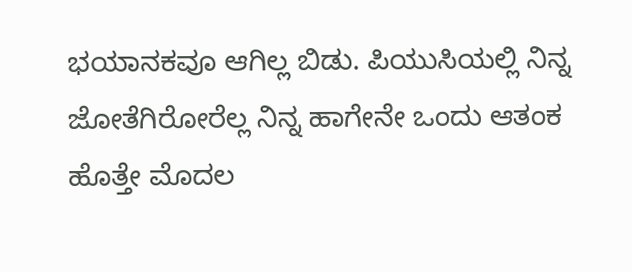ಭಯಾನಕವೂ ಆಗಿಲ್ಲ ಬಿಡು. ಪಿಯುಸಿಯಲ್ಲಿ ನಿನ್ನ ಜೋತೆಗಿರೋರೆಲ್ಲ ನಿನ್ನ ಹಾಗೇನೇ ಒಂದು ಆತಂಕ ಹೊತ್ತೇ ಮೊದಲ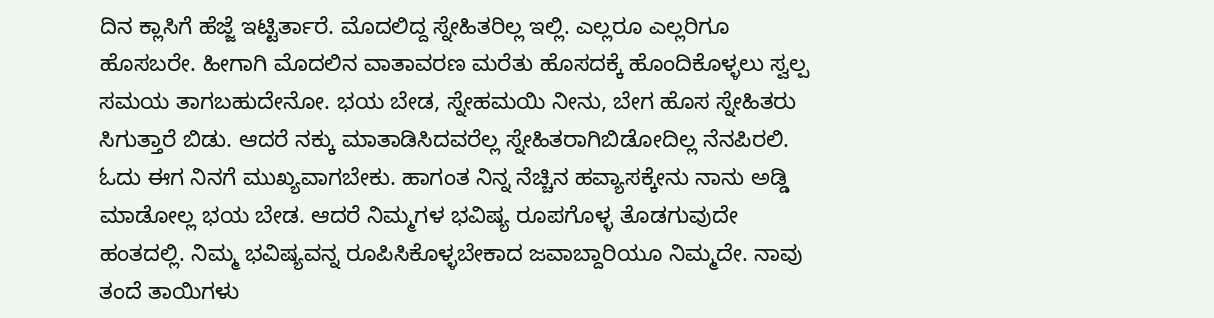ದಿನ ಕ್ಲಾಸಿಗೆ ಹೆಜ್ಜೆ ಇಟ್ಟಿರ್ತಾರೆ. ಮೊದಲಿದ್ದ ಸ್ನೇಹಿತರಿಲ್ಲ ಇಲ್ಲಿ. ಎಲ್ಲರೂ ಎಲ್ಲರಿಗೂ ಹೊಸಬರೇ. ಹೀಗಾಗಿ ಮೊದಲಿನ ವಾತಾವರಣ ಮರೆತು ಹೊಸದಕ್ಕೆ ಹೊಂದಿಕೊಳ್ಳಲು ಸ್ವಲ್ಪ ಸಮಯ ತಾಗಬಹುದೇನೋ. ಭಯ ಬೇಡ, ಸ್ನೇಹಮಯಿ ನೀನು, ಬೇಗ ಹೊಸ ಸ್ನೇಹಿತರು ಸಿಗುತ್ತಾರೆ ಬಿಡು. ಆದರೆ ನಕ್ಕು ಮಾತಾಡಿಸಿದವರೆಲ್ಲ ಸ್ನೇಹಿತರಾಗಿಬಿಡೋದಿಲ್ಲ ನೆನಪಿರಲಿ. ಓದು ಈಗ ನಿನಗೆ ಮುಖ್ಯವಾಗಬೇಕು. ಹಾಗಂತ ನಿನ್ನ ನೆಚ್ಚಿನ ಹವ್ಯಾಸಕ್ಕೇನು ನಾನು ಅಡ್ಡಿ ಮಾಡೋಲ್ಲ ಭಯ ಬೇಡ. ಆದರೆ ನಿಮ್ಮಗಳ ಭವಿಷ್ಯ ರೂಪಗೊಳ್ಳ ತೊಡಗುವುದೇ ಹಂತದಲ್ಲಿ. ನಿಮ್ಮ ಭವಿಷ್ಯವನ್ನ ರೂಪಿಸಿಕೊಳ್ಳಬೇಕಾದ ಜವಾಬ್ದಾರಿಯೂ ನಿಮ್ಮದೇ. ನಾವು ತಂದೆ ತಾಯಿಗಳು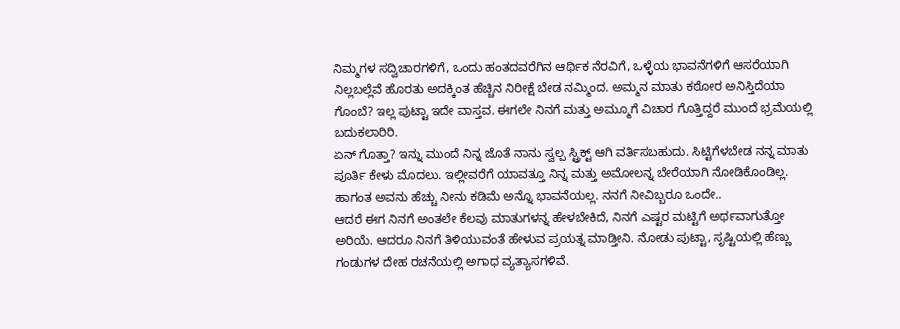ನಿಮ್ಮಗಳ ಸದ್ವಿಚಾರಗಳಿಗೆ, ಒಂದು ಹಂತದವರೆಗಿನ ಆರ್ಥಿಕ ನೆರವಿಗೆ, ಒಳ್ಳೆಯ ಭಾವನೆಗಳಿಗೆ ಆಸರೆಯಾಗಿ ನಿಲ್ಲಬಲ್ಲೆವೆ ಹೊರತು ಅದಕ್ಕಿಂತ ಹೆಚ್ಚಿನ ನಿರೀಕ್ಷೆ ಬೇಡ ನಮ್ಮಿಂದ. ಅಮ್ಮನ ಮಾತು ಕಠೋರ ಅನಿಸ್ತಿದೆಯಾ ಗೊಂಬೆ? ಇಲ್ಲ ಪುಟ್ಟಾ ಇದೇ ವಾಸ್ತವ. ಈಗಲೇ ನಿನಗೆ ಮತ್ತು ಅಮ್ಮೂಗೆ ವಿಚಾರ ಗೊತ್ತಿದ್ದರೆ ಮುಂದೆ ಭ್ರಮೆಯಲ್ಲಿ ಬದುಕಲಾರಿರಿ.
ಏನ್ ಗೊತ್ತಾ? ಇನ್ನು ಮುಂದೆ ನಿನ್ನ ಜೊತೆ ನಾನು ಸ್ವಲ್ಪ ಸ್ಟ್ರಿಕ್ಟ್ ಆಗಿ ವರ್ತಿಸಬಹುದು. ಸಿಟ್ಟಿಗೆಳಬೇಡ ನನ್ನ ಮಾತು ಪೂರ್ತಿ ಕೇಳು ಮೊದಲು. ಇಲ್ಲೀವರೆಗೆ ಯಾವತ್ತೂ ನಿನ್ನ ಮತ್ತು ಅಮೋಲನ್ನ ಬೇರೆಯಾಗಿ ನೋಡಿಕೊಂಡಿಲ್ಲ. ಹಾಗಂತ ಅವನು ಹೆಚ್ಚು ನೀನು ಕಡಿಮೆ ಅನ್ನೊ ಭಾವನೆಯಲ್ಲ. ನನಗೆ ನೀವಿಬ್ಬರೂ ಒಂದೇ..
ಆದರೆ ಈಗ ನಿನಗೆ ಅಂತಲೇ ಕೆಲವು ಮಾತುಗಳನ್ನ ಹೇಳಬೇಕಿದೆ, ನಿನಗೆ ಎಷ್ಟರ ಮಟ್ಟಿಗೆ ಅರ್ಥವಾಗುತ್ತೋ ಅರಿಯೆ. ಆದರೂ ನಿನಗೆ ತಿಳಿಯುವಂತೆ ಹೇಳುವ ಪ್ರಯತ್ನ ಮಾಡ್ತೀನಿ. ನೋಡು ಪುಟ್ಟಾ, ಸೃಷ್ಟಿಯಲ್ಲಿ ಹೆಣ್ಣು ಗಂಡುಗಳ ದೇಹ ರಚನೆಯಲ್ಲಿ ಅಗಾಧ ವ್ಯತ್ಯಾಸಗಳಿವೆ.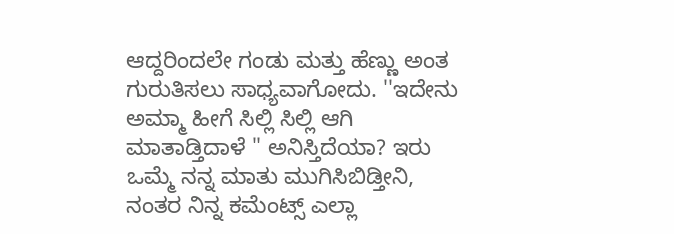ಆದ್ದರಿಂದಲೇ ಗಂಡು ಮತ್ತು ಹೆಣ್ಣು ಅಂತ ಗುರುತಿಸಲು ಸಾಧ್ಯವಾಗೋದು. ''ಇದೇನು ಅಮ್ಮಾ ಹೀಗೆ ಸಿಲ್ಲಿ ಸಿಲ್ಲಿ ಆಗಿ ಮಾತಾಡ್ತಿದಾಳೆ " ಅನಿಸ್ತಿದೆಯಾ? ಇರು ಒಮ್ಮೆ ನನ್ನ ಮಾತು ಮುಗಿಸಿಬಿಡ್ತೀನಿ, ನಂತರ ನಿನ್ನ ಕಮೆಂಟ್ಸ್ ಎಲ್ಲಾ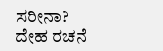ಸರೀನಾ? ದೇಹ ರಚನೆ